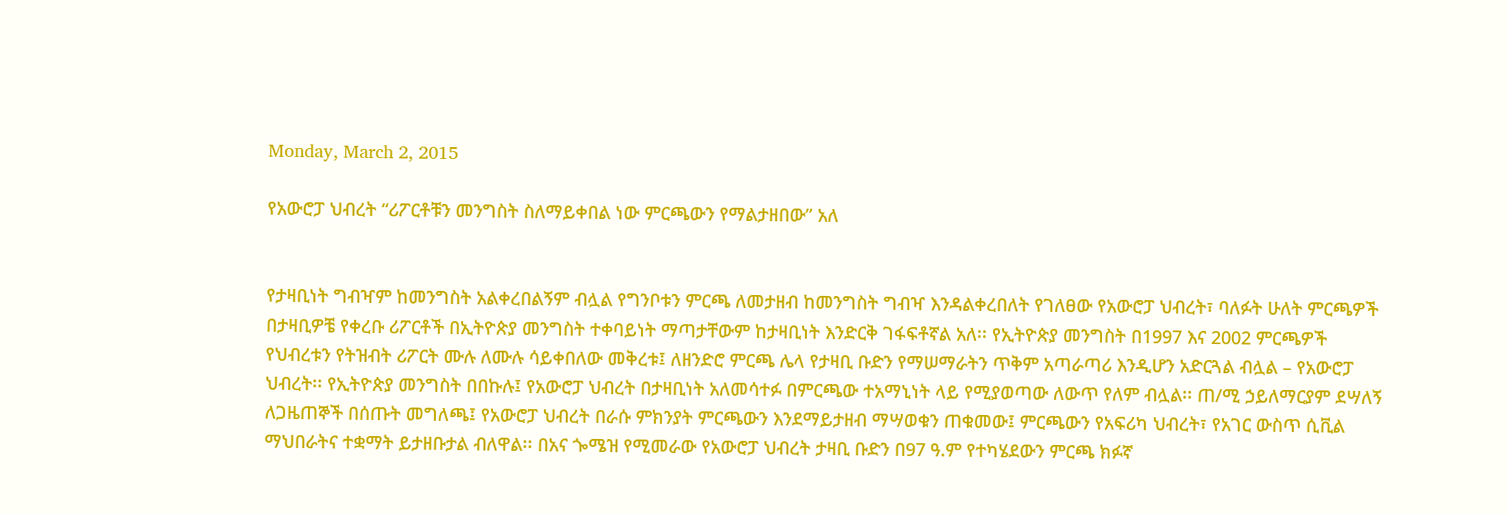Monday, March 2, 2015

የአውሮፓ ህብረት “ሪፖርቶቹን መንግስት ስለማይቀበል ነው ምርጫውን የማልታዘበው” አለ


የታዛቢነት ግብዣም ከመንግስት አልቀረበልኝም ብሏል የግንቦቱን ምርጫ ለመታዘብ ከመንግስት ግብዣ እንዳልቀረበለት የገለፀው የአውሮፓ ህብረት፣ ባለፉት ሁለት ምርጫዎች በታዛቢዎቼ የቀረቡ ሪፖርቶች በኢትዮጵያ መንግስት ተቀባይነት ማጣታቸውም ከታዛቢነት እንድርቅ ገፋፍቶኛል አለ፡፡ የኢትዮጵያ መንግስት በ1997 እና 2002 ምርጫዎች የህብረቱን የትዝብት ሪፖርት ሙሉ ለሙሉ ሳይቀበለው መቅረቱ፤ ለዘንድሮ ምርጫ ሌላ የታዛቢ ቡድን የማሠማራትን ጥቅም አጣራጣሪ እንዲሆን አድርጓል ብሏል – የአውሮፓ ህብረት፡፡ የኢትዮጵያ መንግስት በበኩሉ፤ የአውሮፓ ህብረት በታዛቢነት አለመሳተፉ በምርጫው ተአማኒነት ላይ የሚያወጣው ለውጥ የለም ብሏል፡፡ ጠ/ሚ ኃይለማርያም ደሣለኝ ለጋዜጠኞች በሰጡት መግለጫ፤ የአውሮፓ ህብረት በራሱ ምክንያት ምርጫውን እንደማይታዘብ ማሣወቁን ጠቁመው፤ ምርጫውን የአፍሪካ ህብረት፣ የአገር ውስጥ ሲቪል ማህበራትና ተቋማት ይታዘቡታል ብለዋል፡፡ በአና ጐሜዝ የሚመራው የአውሮፓ ህብረት ታዛቢ ቡድን በ97 ዓ.ም የተካሄደውን ምርጫ ክፉኛ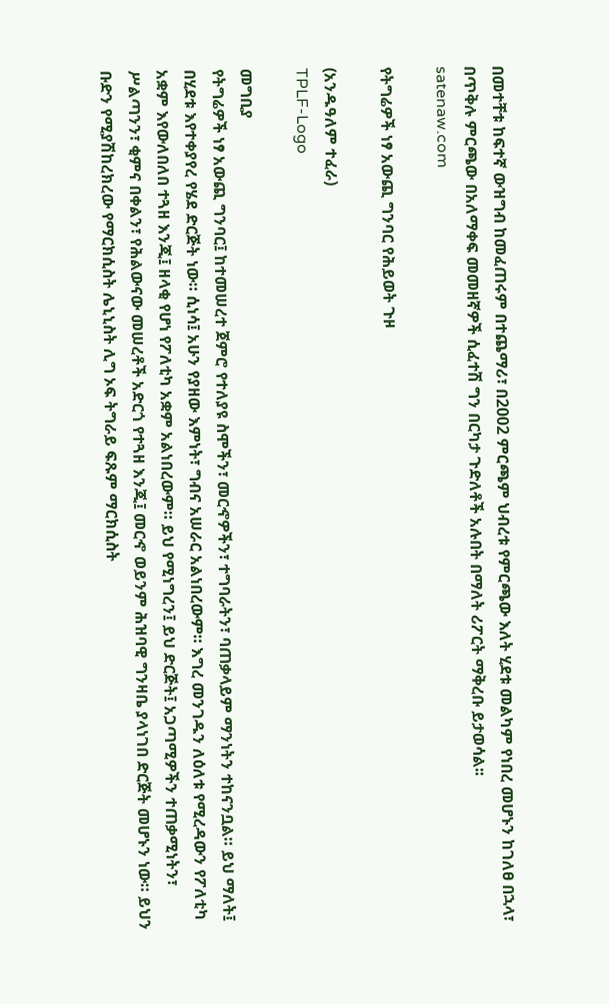በመተቸቱ ከፍተኛ ውዝግብ ከመፈጠሩም በተጨማሪ፣ በ2002 ምርጫም ህብረቱ የምርጫው እለት ሂደቱ መልካም የነበረ መሆኑን ከገለፀ በኋላ፣ በጥቅሉ ምርጫው በአለማቀፍ መመዘኛዎች ሲፈተሽ ግን በርካታ ጉድለቶች አሉበት በማለት ሪፖርት ማቅረቡ ይታወሳል፡፡
satenaw.com

የትግሬዎች ነፃ አውጪ ግንባር የሕይወት ጉዞ

(አንዱዓለም ተፈራ)
TPLF-Logo

መግቢያ
የትግሬዎች ነፃ አውጪ ግንባር፤ ከተመሠረተ ጀምሮ የተለያዩ ስሞችን፣ መርኆዎችን፣ ተግባራትን፣ ባጠቃላይም ማንነትን ተከናንቧል። ይህ ማለት፤ በሂደቱ እየተቀያየረ የሄደ ድርጅት ነው። ሲነሳ፤ አሁን የያዘው እምነት፣ ግብና አሠራር አልነበረውም። እግረ መንገዱን ለዕለቱ የሚረዳውን የፖለቲካ አቋም እየውለበለበ ተጓዘ እንጂ፤ ዘላቂ የሆነ የፖለቲካ አቋም አልነበረውም። ይህ የሚነግረን፤ ይህ ድርጅት፤ አጋጣሚዎችን ተጠቃሚነትን፣ ሥልጣንን፣ ቂምና በቀልን፣ የሕልውናው መሠረቶች አድርጎ የተጓዘ እንጂ፤ መርኆ ወይንም ሕዝባዊ ግንዛቤ ያላነገበ ድርጅት መሆኑን ነው። ይህን ቡድን የሚያሽከረክረው የማርክሲስት ሌኒኒስት ሊግ ኦፍ ትግራይ ፍጹም ማርክሲስት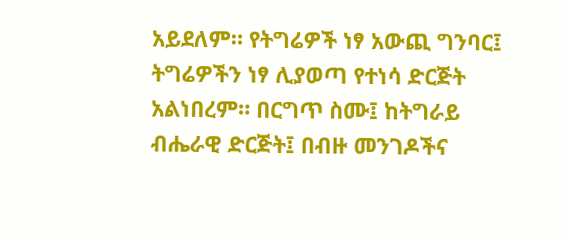አይደለም። የትግሬዎች ነፃ አውጪ ግንባር፤ ትግሬዎችን ነፃ ሊያወጣ የተነሳ ድርጅት አልነበረም። በርግጥ ስሙ፤ ከትግራይ ብሔራዊ ድርጅት፤ በብዙ መንገዶችና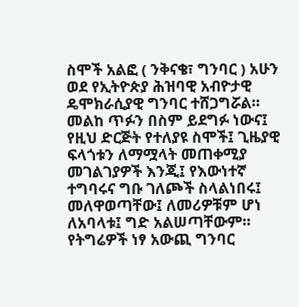ስሞች አልፎ ( ንቅናቄ፣ ግንባር ) አሁን ወደ የኢትዮጵያ ሕዝባዊ አብዮታዊ ዴሞክራሲያዊ ግንባር ተሸጋግሯል። መልከ ጥፉን በስም ይደግፉ ነውና፤ የዚህ ድርጅት የተለያዩ ስሞች፤ ጊዜያዊ ፍላጎቱን ለማሟላት መጠቀሚያ መገልገያዎች እንጂ፤ የእውነተኛ ተግባሩና ግቡ ገለጮች ስላልነበሩ፤ መለዋወጣቸው፤ ለመሪዎቹም ሆነ ለአባላቱ፤ ግድ አልሠጣቸውም።
የትግሬዎች ነፃ አውጪ ግንባር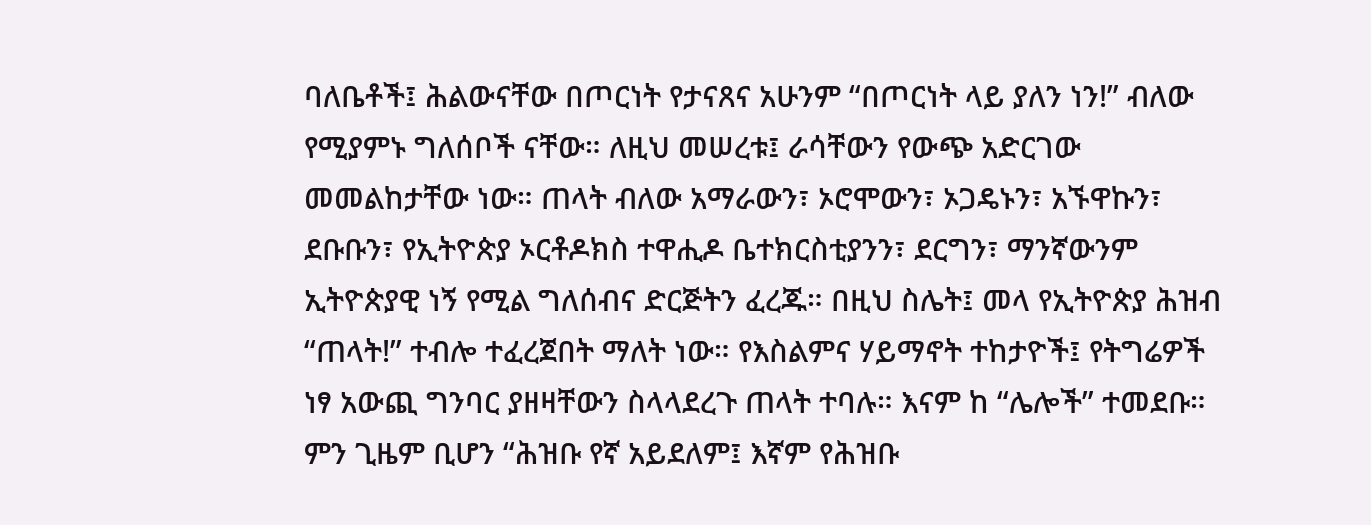ባለቤቶች፤ ሕልውናቸው በጦርነት የታናጸና አሁንም “በጦርነት ላይ ያለን ነን!” ብለው የሚያምኑ ግለሰቦች ናቸው። ለዚህ መሠረቱ፤ ራሳቸውን የውጭ አድርገው መመልከታቸው ነው። ጠላት ብለው አማራውን፣ ኦሮሞውን፣ ኦጋዴኑን፣ አኙዋኩን፣ ደቡቡን፣ የኢትዮጵያ ኦርቶዶክስ ተዋሒዶ ቤተክርስቲያንን፣ ደርግን፣ ማንኛውንም ኢትዮጵያዊ ነኝ የሚል ግለሰብና ድርጅትን ፈረጁ። በዚህ ስሌት፤ መላ የኢትዮጵያ ሕዝብ “ጠላት!” ተብሎ ተፈረጀበት ማለት ነው። የእስልምና ሃይማኖት ተከታዮች፤ የትግሬዎች ነፃ አውጪ ግንባር ያዘዛቸውን ስላላደረጉ ጠላት ተባሉ። እናም ከ “ሌሎች” ተመደቡ። ምን ጊዜም ቢሆን “ሕዝቡ የኛ አይደለም፤ እኛም የሕዝቡ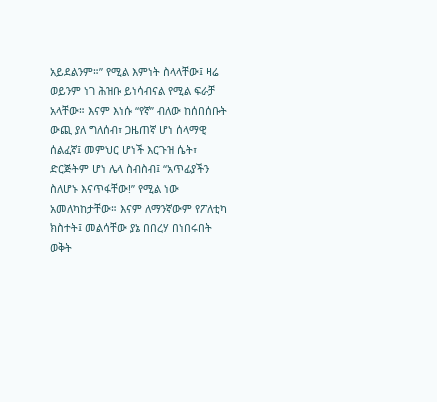አይደልንም።” የሚል እምነት ስላላቸው፤ ዛሬ ወይንም ነገ ሕዝቡ ይነሳብናል የሚል ፍራቻ አላቸው። እናም እነሱ “የኛ” ብለው ከሰበሰቡት ውጪ ያለ ግለሰብ፣ ጋዜጠኛ ሆነ ሰላማዊ ሰልፈኛ፤ መምህር ሆነች እርጉዝ ሴት፣ ድርጅትም ሆነ ሌላ ስብስብ፤ “አጥፊያችን ስለሆኑ እናጥፋቸው!” የሚል ነው አመለካከታቸው። እናም ለማንኛውም የፖለቲካ ክስተት፤ መልሳቸው ያኔ በበረሃ በነበሩበት ወቅት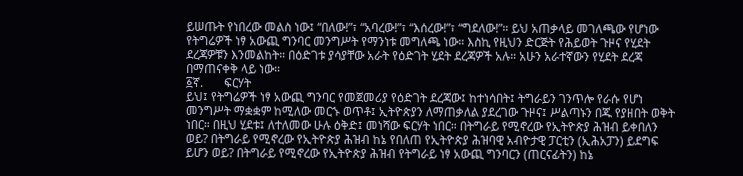ይሠጡት የነበረው መልስ ነው፤ “በለው!”፣ “አባረው!”፣ “እሰረው!”፣ “ግደለው!”። ይህ አጠቃላይ መገለጫው የሆነው የትግሬዎች ነፃ አውጪ ግንባር መንግሥት የማንነቱ መግለጫ ነው። እስኪ የዚህን ድርጅት የሕይወት ጉዞና የሂደት ደረጃዎቹን እንመልከት። በዕድገቱ ያሳያቸው አራት የዕድገት ሂደት ደረጃዎች አሉ። አሁን አራተኛውን የሂደት ደረጃ በማጠናቀቅ ላይ ነው።
፩ኛ.       ፍርሃት
ይህ፤ የትግሬዎች ነፃ አውጪ ግንባር የመጀመሪያ የዕድገት ደረጃው፤ ከተነሳበት፤ ትግራይን ገንጥሎ የራሱ የሆነ መንግሥት ማቋቋም ከሚለው መርኁ ወጥቶ፤ ኢትዮጵያን ለማጠቃለል ያደረገው ጉዞና፤ ሥልጣኑን በጁ የያዘበት ወቅት ነበር። በዚህ ሂደቱ፤ ለተለመው ሁሉ ዕቅድ፤ መነሻው ፍርሃት ነበር። በትግራይ የሚኖረው የኢትዮጵያ ሕዝብ ይቀበለን ወይ? በትግራይ የሚኖረው የኢትዮጵያ ሕዝብ ከኔ የበለጠ የኢትዮጵያ ሕዝባዊ አብዮታዊ ፓርቲን (ኢሕአፓን) ይደግፍ ይሆን ወይ? በትግራይ የሚኖረው የኢትዮጵያ ሕዝብ የትግራይ ነፃ አውጪ ግንባርን (ጠርናፊትን) ከኔ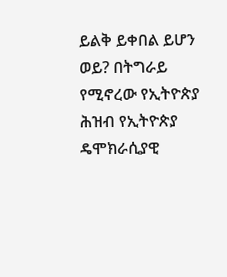ይልቅ ይቀበል ይሆን ወይ? በትግራይ የሚኖረው የኢትዮጵያ ሕዝብ የኢትዮጵያ ዴሞክራሲያዊ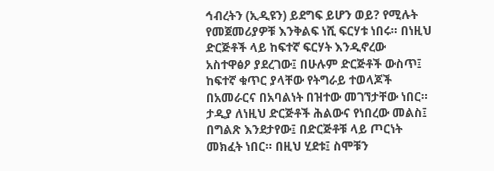ኅብረትን (ኢዲዩን) ይደግፍ ይሆን ወይ? የሚሉት የመጀመሪያዎቹ እንቅልፍ ነሺ ፍርሃቱ ነበሩ። በነዚህ ድርጅቶች ላይ ከፍተኛ ፍርሃት እንዲኖረው አስተዋፅዖ ያደረገው፤ በሁሉም ድርጅቶች ውስጥ፤ ከፍተኛ ቁጥር ያላቸው የትግራይ ተወላጆች በአመራርና በአባልነት በዝተው መገኘታቸው ነበር።
ታዲያ ለነዚህ ድርጅቶች ሕልውና የነበረው መልስ፤ በግልጽ እንደታየው፤ በድርጅቶቹ ላይ ጦርነት መክፈት ነበር። በዚህ ሂደቱ፤ ስሞቹን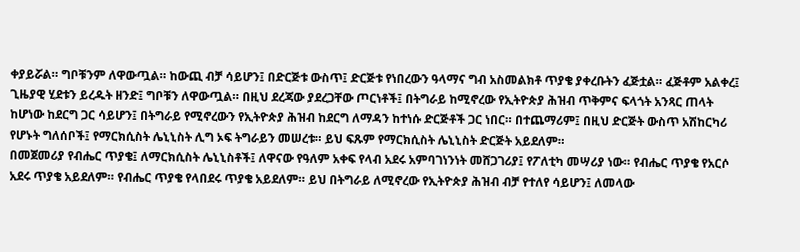ቀያይሯል። ግቦቹንም ለዋውጧል። ከውጪ ብቻ ሳይሆን፤ በድርጅቱ ውስጥ፤ ድርጅቱ የነበረውን ዓላማና ግብ አስመልክቶ ጥያቄ ያቀረቡትን ፈጅቷል። ፈጅቶም አልቀረ፤ ጊዜያዊ ሂደቱን ይረዱት ዘንድ፤ ግቦቹን ለዋውጧል። በዚህ ደረጃው ያደረጋቸው ጦርነቶች፤ በትግራይ ከሚኖረው የኢትዮጵያ ሕዝብ ጥቅምና ፍላጎት አንጻር ጠላት ከሆነው ከደርግ ጋር ሳይሆን፤ በትግራይ የሚኖረውን የኢትዮጵያ ሕዝብ ከደርግ ለማዳን ከተነሱ ድርጅቶች ጋር ነበር። በተጨማሪም፤ በዚህ ድርጅት ውስጥ አሽከርካሪ የሆኑት ግለሰቦች፤ የማርክሲስት ሌኒኒስት ሊግ ኦፍ ትግራይን መሠረቱ። ይህ ፍጹም የማርክሲስት ሌኒኒስት ድርጅት አይደለም።
በመጀመሪያ የብሔር ጥያቄ፤ ለማርክሲስት ሌኒኒስቶች፤ ለዋናው የዓለም አቀፍ የላብ አደሩ አምባገነንነት መሸጋገሪያ፤ የፖለቲካ መሣሪያ ነው። የብሔር ጥያቄ የአርሶ አደሩ ጥያቄ አይደለም። የብሔር ጥያቄ የላበደሩ ጥያቄ አይደለም። ይህ በትግራይ ለሚኖረው የኢትዮጵያ ሕዝብ ብቻ የተለየ ሳይሆን፤ ለመላው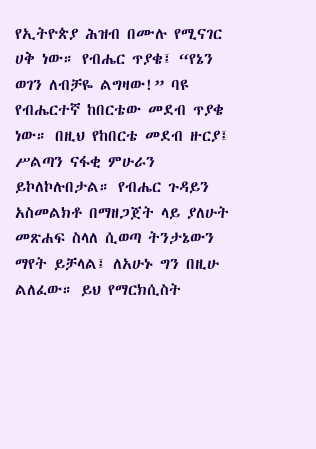የኢትዮጵያ ሕዝብ በሙሉ የሚናገር ሀቅ ነው። የብሔር ጥያቄ፤ “የኔን ወገን ለብቻዬ ልግዛው!” ባዩ የብሔርተኛ ከበርቴው መደብ ጥያቄ ነው። በዚህ የከበርቴ መደብ ዙርያ፤ ሥልጣን ናፋቂ ምሁራን ይኮለኮሉበታል። የብሔር ጉዳይን አስመልክቶ በማዘጋጀት ላይ ያለሁት መጽሐፍ ስላለ ሲወጣ ትንታኔውን ማየት ይቻላል፤ ለአሁኑ ግን በዚሁ ልለፈው። ይህ የማርክሲስት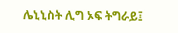ሌኒኒስት ሊግ ኦፍ ትግራይ፤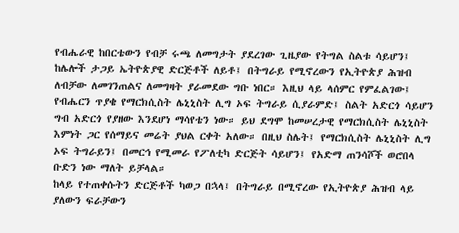የብሔራዊ ከበርቴውን የብቻ ሩጫ ለመግታት ያደረገው ጊዜያው የትግል ስልቱ ሳይሆን፤ ከሌሎች ታጋይ ኤትዮጵያዊ ድርጅቶች ለይቶ፤ በትግራይ የሚኖረውን የኢትዮጵያ ሕዝብ ለብቻው ለመገንጠልና ለመግዛት ያራመደው ግቡ ነበር። እዚህ ላይ ላሰምር የምፈልገው፤ የብሔርን ጥያቄ የማርክሲስት ሌኒኒስት ሊግ ኦፍ ትግራይ ሲያራምድ፤ ስልት አድርጎ ሳይሆን ግብ አድርጎ የያዘው እንደሆነ ማሳየቴን ነው። ይህ ደግሞ ከመሠረታዊ የማርክሲስት ሌኒኒስት እምነት ጋር የሰማይና መሬት ያህል ርቀት አለው። በዚህ ስሌት፤ የማርክሲስት ሌኒኒስት ሊግ ኦፍ ትግራይን፤ በመርኅ የሚመራ የፖለቲካ ድርጅት ሳይሆን፤ የአድማ ጠንሳሾች ወሮበላ ቡድን ነው ማለት ይቻላል።
ከላይ የተጠቀሱትን ድርጅቶች ካወጋ በኋላ፤ በትግራይ በሚኖረው የኢትዮጵያ ሕዝብ ላይ ያለውን ፍራቻውን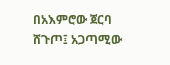በአእምሮው ጀርባ ሸጉጦ፤ አጋጣሚው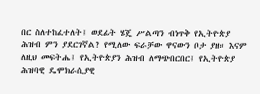በር ስለተከፈተለት፤ ወደፊት ሄጄ ሥልጣን ብነጥቅ የኢትዮጵያ ሕዝብ ምን ያደርገኛል? የሚለው ፍራቻው ዋናውን ቦታ ያዘ። እናም ለዚህ መፍትሔ፤ የኢትዮጵያን ሕዝብ ለማጭበርበር፤ የኢትዮጵያ ሕዝባዊ ዴሞክራሲያዊ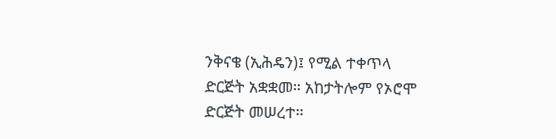ንቅናቄ (ኢሕዴን)፤ የሚል ተቀጥላ ድርጅት አቋቋመ። አከታትሎም የኦሮሞ ድርጅት መሠረተ።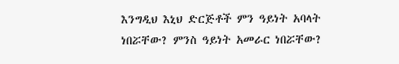እንግዲህ እኒህ ድርጅቶች ምን ዓይነት አባላት ነበሯቸው? ምንስ ዓይነት አመራር ነበሯቸው?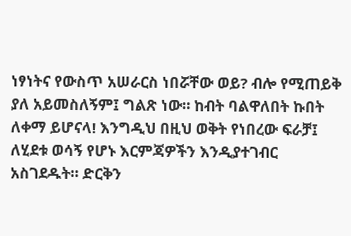ነፃነትና የውስጥ አሠራርስ ነበሯቸው ወይ? ብሎ የሚጠይቅ ያለ አይመስለኝም፤ ግልጽ ነው። ከብት ባልዋለበት ኩበት ለቀማ ይሆናላ! እንግዲህ በዚህ ወቅት የነበረው ፍራቻ፤ ለሂደቱ ወሳኝ የሆኑ እርምጃዎችን እንዲያተገብር አስገደዱት። ድርቅን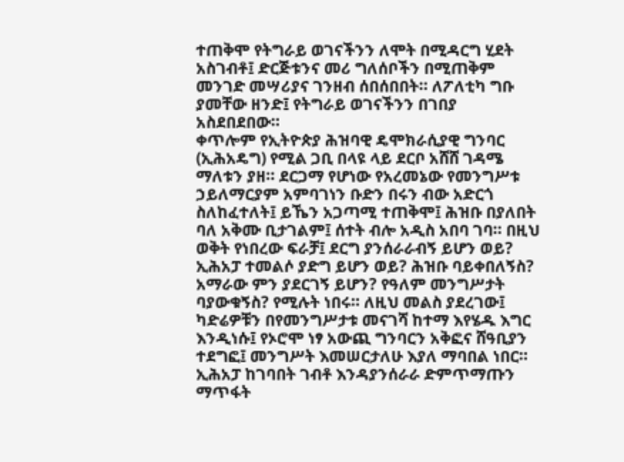ተጠቅሞ የትግራይ ወገናችንን ለሞት በሚዳርግ ሂደት አስገብቶ፤ ድርጅቱንና መሪ ግለሰቦችን በሚጠቅም መንገድ መሣሪያና ገንዘብ ሰበሰበበት። ለፖለቲካ ግቡ ያመቸው ዘንድ፤ የትግራይ ወገናችንን በገበያ አስደበደበው።
ቀጥሎም የኢትዮጵያ ሕዝባዊ ዴሞክራሲያዊ ግንባር (ኢሕአዴግ) የሚል ጋቢ በላዩ ላይ ደርቦ አሸሸ ገዳሜ ማለቱን ያዘ። ደርጋማ የሆነው የአረመኔው የመንግሥቱ ኃይለማርያም አምባገነን ቡድን በሩን ብው አድርጎ ስለከፈተለት፤ ይኼን አጋጣሚ ተጠቅሞ፤ ሕዝቡ በያለበት ባለ አቅሙ ቢታገልም፤ ሰተት ብሎ አዲስ አበባ ገባ። በዚህ ወቅት የነበረው ፍራቻ፤ ደርግ ያንሰራራብኝ ይሆን ወይ? ኢሕአፓ ተመልሶ ያድግ ይሆን ወይ? ሕዝቡ ባይቀበለኝስ? አማራው ምን ያደርገኝ ይሆን? የዓለም መንግሥታት ባያውቁኝስ? የሚሉት ነበሩ። ለዚህ መልስ ያደረገው፤ ካድሬዎቹን በየመንግሥታቱ መናገሻ ከተማ እየሄዱ እግር እንዲነሱ፤ የኦሮሞ ነፃ አውጪ ግንባርን አቅፎና ሸዓቢያን ተደግፎ፤ መንግሥት እመሠርታለሁ እያለ ማባበል ነበር። ኢሕአፓ ከገባበት ገብቶ እንዳያንሰራራ ድምጥማጡን ማጥፋት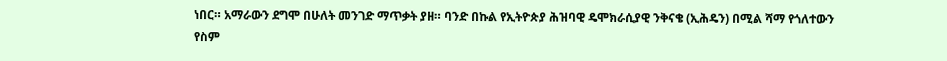ነበር። አማራውን ደግሞ በሁለት መንገድ ማጥቃት ያዘ። ባንድ በኩል የኢትዮጵያ ሕዝባዊ ዴሞክራሲያዊ ንቅናቄ (ኢሕዴን) በሚል ሻማ የጎለተውን የስም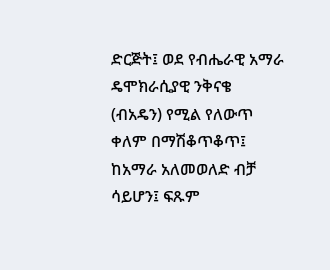ድርጅት፤ ወደ የብሔራዊ አማራ ዴሞክራሲያዊ ንቅናቄ (ብአዴን) የሚል የለውጥ ቀለም በማሽቆጥቆጥ፤ ከአማራ አለመወለድ ብቻ ሳይሆን፤ ፍጹም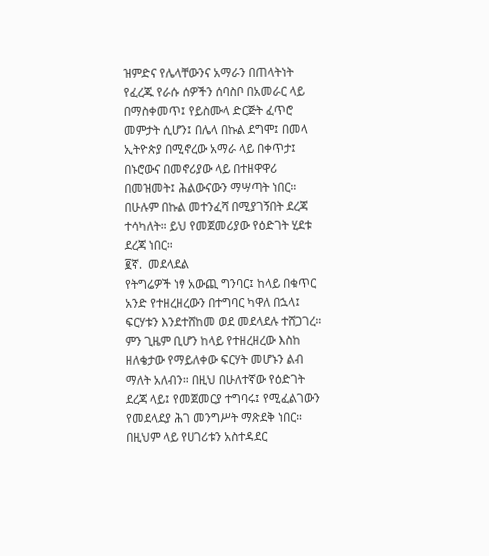ዝምድና የሌላቸውንና አማራን በጠላትነት የፈረጁ የራሱ ሰዎችን ሰባስቦ በአመራር ላይ በማስቀመጥ፤ የይስሙላ ድርጅት ፈጥሮ መምታት ሲሆን፤ በሌላ በኩል ደግሞ፤ በመላ ኢትዮጵያ በሚኖረው አማራ ላይ በቀጥታ፤ በኑሮውና በመኖሪያው ላይ በተዘዋዋሪ በመዝመት፤ ሕልውናውን ማሣጣት ነበር። በሁሉም በኩል መተንፈሻ በሚያገኝበት ደረጃ ተሳካለት። ይህ የመጀመሪያው የዕድገት ሂደቱ ደረጃ ነበር።
፪ኛ.  መደላደል
የትግሬዎች ነፃ አውጪ ግንባር፤ ከላይ በቁጥር አንድ የተዘረዘረውን በተግባር ካዋለ በኋላ፤ ፍርሃቱን እንደተሸከመ ወደ መደላደሉ ተሸጋገረ። ምን ጊዜም ቢሆን ከላይ የተዘረዘረው እስከ ዘለቄታው የማይለቀው ፍርሃት መሆኑን ልብ ማለት አለብን። በዚህ በሁለተኛው የዕድገት ደረጃ ላይ፤ የመጀመርያ ተግባሩ፤ የሚፈልገውን የመደላደያ ሕገ መንግሥት ማጽደቅ ነበር። በዚህም ላይ የሀገሪቱን አስተዳደር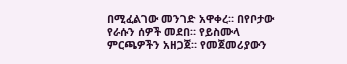በሚፈልገው መንገድ አዋቀረ። በየቦታው የራሱን ሰዎች መደበ። የይስሙላ ምርጫዎችን አዘጋጀ። የመጀመሪያውን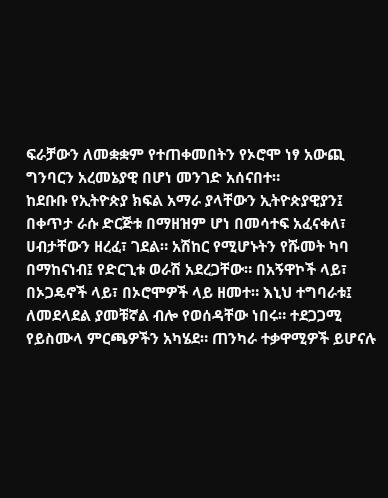ፍራቻውን ለመቋቋም የተጠቀመበትን የኦሮሞ ነፃ አውጪ ግንባርን አረመኔያዊ በሆነ መንገድ አሰናበተ።
ከደቡቡ የኢትዮጵያ ክፍል አማራ ያላቸውን ኢትዮጵያዊያን፤ በቀጥታ ራሱ ድርጅቱ በማዘዝም ሆነ በመሳተፍ አፈናቀለ፣ ሀብታቸውን ዘረፈ፣ ገደል። አሽከር የሚሆኑትን የሹመት ካባ በማከናነብ፤ የድርጊቱ ወራሽ አደረጋቸው። በአኝዋኮች ላይ፣ በኦጋዴኖች ላይ፣ በኦሮሞዎች ላይ ዘመተ። እኒህ ተግባራቱ፤ ለመደላደል ያመቹኛል ብሎ የወሰዳቸው ነበሩ። ተደጋጋሚ የይስሙላ ምርጫዎችን አካሄደ። ጠንካራ ተቃዋሚዎች ይሆናሉ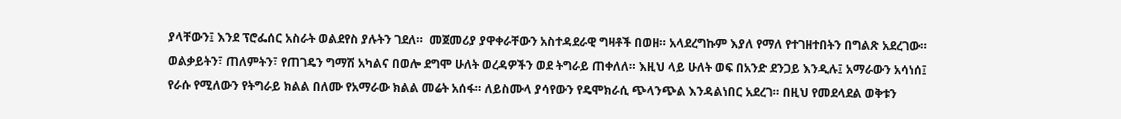ያላቸውን፤ እንደ ፕሮፌሰር አስራት ወልደየስ ያሉትን ገደለ።  መጀመሪያ ያዋቀራቸውን አስተዳደራዊ ግዛቶች በወዘ። አላደረግኩም እያለ የማለ የተገዘተበትን በግልጽ አደረገው። ወልቃይትን፣ ጠለምትን፣ የጠገዴን ግማሽ አካልና በወሎ ደግሞ ሁለት ወረዳዎችን ወደ ትግራይ ጠቀለለ። እዚህ ላይ ሁለት ወፍ በአንድ ደንጋይ እንዲሉ፤ አማራውን አሳነሰ፤ የራሱ የሚለውን የትግራይ ክልል በለሙ የአማራው ክልል መሬት አሰፋ። ለይስሙላ ያሳየውን የዴሞክራሲ ጭላንጭል እንዳልነበር አደረገ። በዚህ የመደላደል ወቅቱን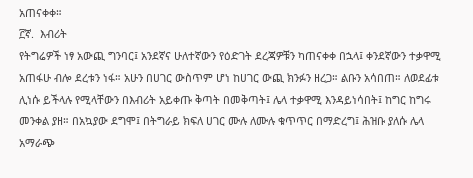አጠናቀቀ።
፫ኛ.  እብሪት
የትግሬዎች ነፃ አውጪ ግንባር፤ አንደኛና ሁለተኛውን የዕድገት ደረጃዎቹን ካጠናቀቀ በኋላ፤ ቀንደኛውን ተቃዋሚ አጠፋሁ ብሎ ደረቱን ነፋ። አሁን በሀገር ውስጥም ሆነ ከሀገር ውጪ ክንፉን ዘረጋ። ልቡን አሳበጠ። ለወደፊቱ ሊነሱ ይችላሉ የሚላቸውን በእብሪት አይቀጡ ቅጣት በመቅጣት፤ ሌላ ተቃዋሚ እንዳይነሳበት፤ ከግር ከግሩ መንቀል ያዘ። በአኳያው ደግሞ፤ በትግራይ ክፍለ ሀገር ሙሉ ለሙሉ ቁጥጥር በማድረግ፤ ሕዝቡ ያለሱ ሌላ አማራጭ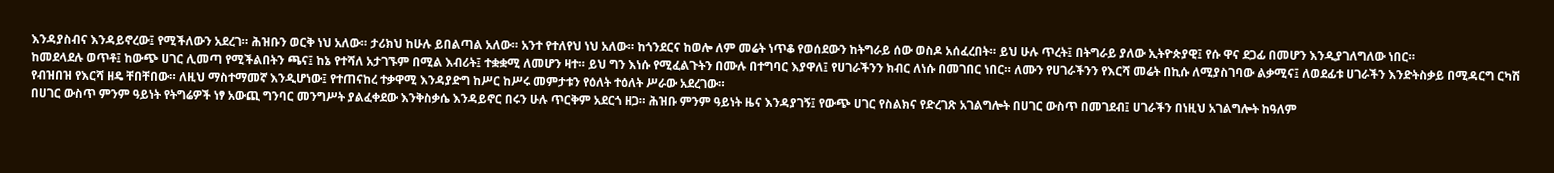እንዳያስብና እንዳይኖረው፤ የሚችለውን አደረገ። ሕዝቡን ወርቅ ነህ አለው። ታሪክህ ከሁሉ ይበልጣል አለው። አንተ የተለየህ ነህ አለው። ከጎንደርና ከወሎ ለም መሬት ነጥቆ የወሰደውን ከትግራይ ሰው ወስዶ አሰፈረበት። ይህ ሁሉ ጥረት፤ በትግራይ ያለው ኢትዮጵያዊ፤ የሱ ዋና ደጋፊ በመሆን እንዲያገለግለው ነበር።
ከመደላደሉ ወጥቶ፤ ከውጭ ሀገር ሊመጣ የሚችልበትን ጫና፤ ከኔ የተሻለ አታገኙም በሚል እብሪት፤ ተቋቋሚ ለመሆን ዛተ። ይህ ግን እነሱ የሚፈልጉትን በሙሉ በተግባር እያዋለ፤ የሀገራችንን ክብር ለነሱ በመገበር ነበር። ለሙን የሀገራችንን የእርሻ መሬት በኪሱ ለሚያስገባው ልቃሚና፤ ለወደፊቱ ሀገራችን እንድትስቃይ በሚዳርግ ርካሽ የብዝበዝ የእርሻ ዘዴ ቸበቸበው። ለዚህ ማስተማመኛ እንዲሆነው፤ የተጠናከረ ተቃዋሚ እንዳያድግ ከሥር ከሥሩ መምታቱን የዕለት ተዕለት ሥራው አደረገው።
በሀገር ውስጥ ምንም ዓይነት የትግሬዎች ነፃ አውጪ ግንባር መንግሥት ያልፈቀደው እንቅስቃሴ እንዳይኖር በሩን ሁሉ ጥርቅም አደርጎ ዘጋ። ሕዝቡ ምንም ዓይነት ዜና እንዳያገኝ፤ የውጭ ሀገር የስልክና የድረገጽ አገልግሎት በሀገር ውስጥ በመገደብ፤ ሀገራችን በነዚህ አገልግሎት ከዓለም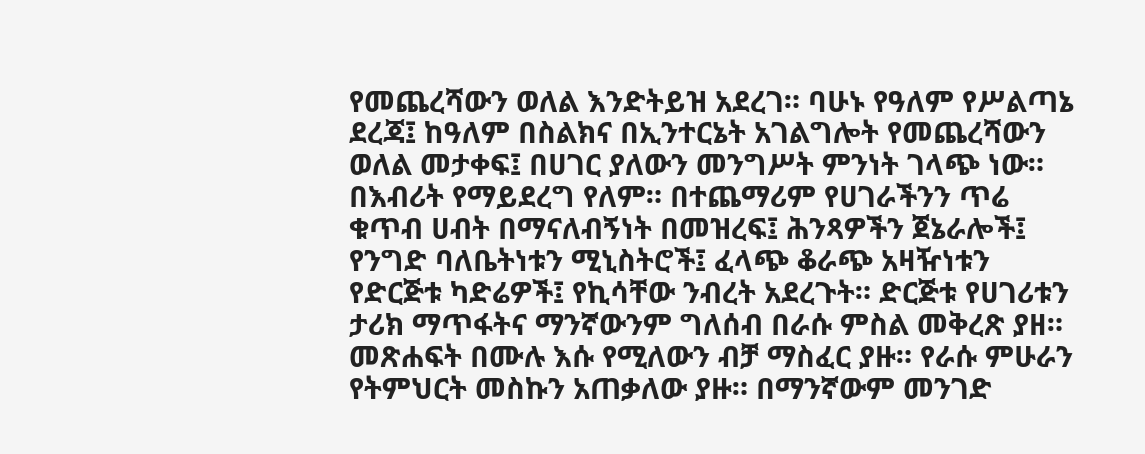የመጨረሻውን ወለል እንድትይዝ አደረገ። ባሁኑ የዓለም የሥልጣኔ ደረጃ፤ ከዓለም በስልክና በኢንተርኔት አገልግሎት የመጨረሻውን ወለል መታቀፍ፤ በሀገር ያለውን መንግሥት ምንነት ገላጭ ነው። በእብሪት የማይደረግ የለም። በተጨማሪም የሀገራችንን ጥሬ ቁጥብ ሀብት በማናለብኝነት በመዝረፍ፤ ሕንጻዎችን ጀኔራሎች፤ የንግድ ባለቤትነቱን ሚኒስትሮች፤ ፈላጭ ቆራጭ አዛዥነቱን የድርጅቱ ካድሬዎች፤ የኪሳቸው ንብረት አደረጉት። ድርጅቱ የሀገሪቱን ታሪክ ማጥፋትና ማንኛውንም ግለሰብ በራሱ ምስል መቅረጽ ያዘ። መጽሐፍት በሙሉ እሱ የሚለውን ብቻ ማስፈር ያዙ። የራሱ ምሁራን የትምህርት መስኩን አጠቃለው ያዙ። በማንኛውም መንገድ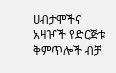ሀብታሞችና አዛዦች የድርጅቱ ቅምጥሎች ብቻ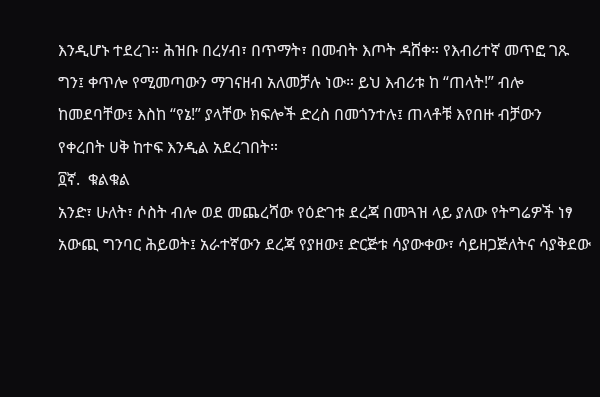እንዲሆኑ ተደረገ። ሕዝቡ በረሃብ፣ በጥማት፣ በመብት እጦት ዳሸቀ። የእብሪተኛ መጥፎ ገጹ ግን፤ ቀጥሎ የሚመጣውን ማገናዘብ አለመቻሉ ነው። ይህ እብሪቱ ከ “ጠላት!” ብሎ ከመደባቸው፤ እስከ “የኔ!” ያላቸው ክፍሎች ድረስ በመጎንተሉ፤ ጠላቶቹ እየበዙ ብቻውን የቀረበት ሀቅ ከተፍ እንዲል አደረገበት።
፬ኛ.  ቁልቁል
አንድ፣ ሁለት፣ ሶስት ብሎ ወደ መጨረሻው የዕድገቱ ደረጃ በመጓዝ ላይ ያለው የትግሬዎች ነፃ አውጪ ግንባር ሕይወት፤ አራተኛውን ደረጃ የያዘው፤ ድርጅቱ ሳያውቀው፣ ሳይዘጋጅለትና ሳያቅደው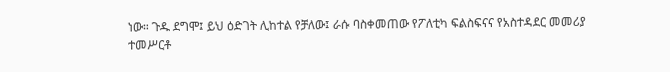ነው። ጉዱ ደግሞ፤ ይህ ዕድገት ሊከተል የቻለው፤ ራሱ ባስቀመጠው የፖለቲካ ፍልስፍናና የአስተዳደር መመሪያ ተመሥርቶ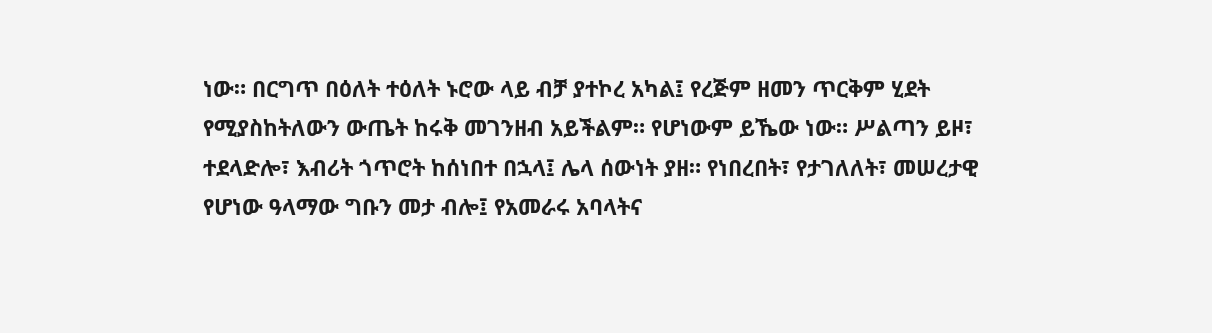ነው። በርግጥ በዕለት ተዕለት ኑሮው ላይ ብቻ ያተኮረ አካል፤ የረጅም ዘመን ጥርቅም ሂደት የሚያስከትለውን ውጤት ከሩቅ መገንዘብ አይችልም። የሆነውም ይኼው ነው። ሥልጣን ይዞ፣ ተደላድሎ፣ እብሪት ጎጥሮት ከሰነበተ በኋላ፤ ሌላ ሰውነት ያዘ። የነበረበት፣ የታገለለት፣ መሠረታዊ የሆነው ዓላማው ግቡን መታ ብሎ፤ የአመራሩ አባላትና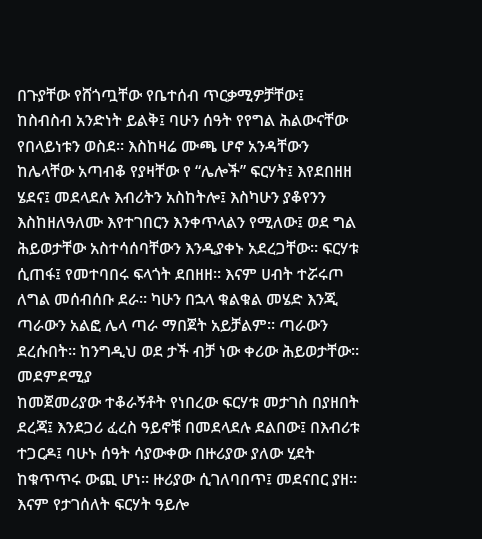በጉያቸው የሸጎጧቸው የቤተሰብ ጥርቃሚዎቻቸው፤ ከስብስብ አንድነት ይልቅ፤ ባሁን ሰዓት የየግል ሕልውናቸው የበላይነቱን ወስደ። እስከዛሬ ሙጫ ሆኖ አንዳቸውን ከሌላቸው አጣብቆ የያዛቸው የ “ሌሎች” ፍርሃት፤ እየደበዘዘ ሄደና፤ መደላደሉ እብሪትን አስከትሎ፤ እስካሁን ያቆየንን እስከዘለዓለሙ እየተገበርን እንቀጥላልን የሚለው፤ ወደ ግል ሕይወታቸው አስተሳሰባቸውን እንዲያቀኑ አደረጋቸው። ፍርሃቱ ሲጠፋ፤ የመተባበሩ ፍላጎት ደበዘዘ። እናም ሀብት ተሯሩጦ ለግል መሰብሰቡ ደራ። ካሁን በኋላ ቁልቁል መሄድ እንጂ ጣራውን አልፎ ሌላ ጣራ ማበጀት አይቻልም። ጣራውን ደረሱበት። ከንግዲህ ወደ ታች ብቻ ነው ቀሪው ሕይወታቸው።
መደምደሚያ
ከመጀመሪያው ተቆራኝቶት የነበረው ፍርሃቱ መታገስ በያዘበት ደረጃ፤ እንደጋሪ ፈረስ ዓይኖቹ በመደላደሉ ደልበው፤ በእብሪቱ ተጋርዶ፤ ባሁኑ ሰዓት ሳያውቀው በዙሪያው ያለው ሂደት ከቁጥጥሩ ውጪ ሆነ። ዙሪያው ሲገለባበጥ፤ መደናበር ያዘ። እናም የታገሰለት ፍርሃት ዓይሎ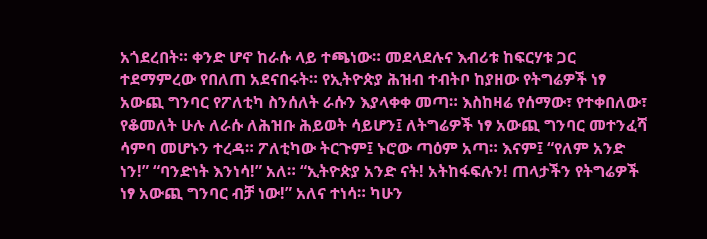አጎደረበት። ቀንድ ሆኖ ከራሱ ላይ ተጫነው። መደላደሉና እብሪቱ ከፍርሃቱ ጋር ተደማምረው የበለጠ አደናበሩት። የኢትዮጵያ ሕዝብ ተብትቦ ከያዘው የትግሬዎች ነፃ አውጪ ግንባር የፖለቲካ ስንሰለት ራሱን እያላቀቀ መጣ። እስከዛሬ የሰማው፣ የተቀበለው፣ የቆመለት ሁሉ ለራሱ ለሕዝቡ ሕይወት ሳይሆን፤ ለትግሬዎች ነፃ አውጪ ግንባር መተንፈሻ ሳምባ መሆኑን ተረዳ። ፖለቲካው ትርጉም፤ ኑሮው ጣዕም አጣ። እናም፤ “የለም አንድ ነን!” “ባንድነት እንነሳ!” አለ። “ኢትዮጵያ አንድ ናት! አትከፋፍሉን! ጠላታችን የትግሬዎች ነፃ አውጪ ግንባር ብቻ ነው!” አለና ተነሳ። ካሁን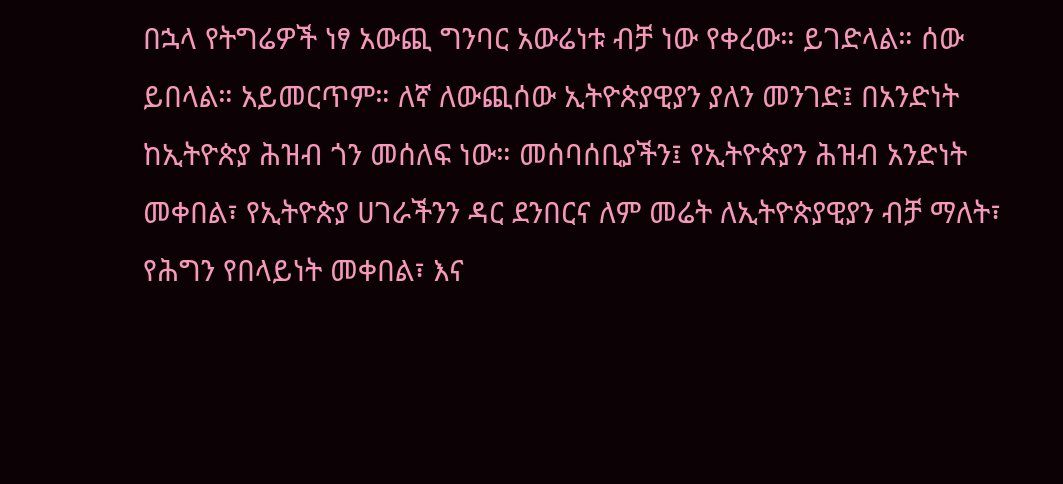በኋላ የትግሬዎች ነፃ አውጪ ግንባር አውሬነቱ ብቻ ነው የቀረው። ይገድላል። ሰው ይበላል። አይመርጥም። ለኛ ለውጪሰው ኢትዮጵያዊያን ያለን መንገድ፤ በአንድነት ከኢትዮጵያ ሕዝብ ጎን መሰለፍ ነው። መሰባሰቢያችን፤ የኢትዮጵያን ሕዝብ አንድነት መቀበል፣ የኢትዮጵያ ሀገራችንን ዳር ደንበርና ለም መሬት ለኢትዮጵያዊያን ብቻ ማለት፣ የሕግን የበላይነት መቀበል፣ እና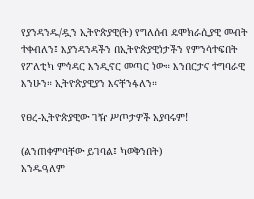የያንዳንዱ/ዷን ኢትዮጵያዊ(ት) የግለሰብ ዴሞክራሲያዊ መብት ተቀብለን፤ እያንዳንዳችን በኢትዮጵያዊነታችን የምንሳተፍበት የፖለቲካ ምኅዳር እንዲኖር መጣር ነው። እንበርታና ተግባራዊ እንሁን። ኢትዮጵያዊያን እናቸንፋለን።

የፀረ-ኢትዮጵያዊው ገዥ ሥጦታዎች አያባሩም!

(ልንጠቀምባቸው ይገባል፤ ካወቅንበት)
አንዱዓለም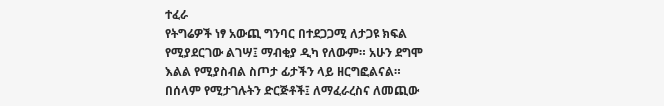ተፈራ
የትግሬዎች ነፃ አውጪ ግንባር በተደጋጋሚ ለታጋዩ ክፍል የሚያደርገው ልገሣ፤ ማብቂያ ዲካ የለውም። አሁን ደግሞ እልል የሚያስብል ስጦታ ፊታችን ላይ ዘርግፎልናል። በሰላም የሚታገሉትን ድርጅቶች፤ ለማፈራረስና ለመጪው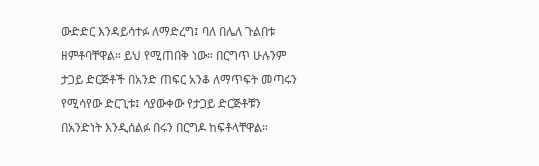ውድድር እንዳይሳተፉ ለማድረግ፤ ባለ በሌለ ጉልበቱ ዘምቶባቸዋል። ይህ የሚጠበቅ ነው። በርግጥ ሁሉንም ታጋይ ድርጅቶች በአንድ ጠፍር አንቆ ለማጥፍት መጣሩን የሚሳየው ድርጊቱ፤ ሳያውቀው የታጋይ ድርጅቶቹን በአንድነት እንዲሰልፉ በሩን በርግዶ ከፍቶላቸዋል።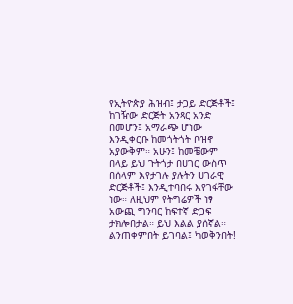የኢትዮጵያ ሕዝብ፤ ታጋይ ድርጅቶች፤ ከገዥው ድርጅት አንጻር አንድ በመሆን፤ አማራጭ ሆነው እንዲቀርቡ ከመጎትጎት ቦዝኖ አያውቅም። አሁን፤ ከመቼውም በላይ ይህ ጉትጎታ በሀገር ውስጥ በሰላም እየታገሉ ያሉትን ሀገራዊ ድርጅቶች፤ እንዲተባበሩ እየገፋቸው ነው። ለዚህም የትግሬዎች ነፃ አውጪ ግንባር ከፍተኛ ድጋፍ ታክሎበታል። ይህ እልል ያሰኛል። ልንጠቀምበት ይገባል፤ ካወቅንበት!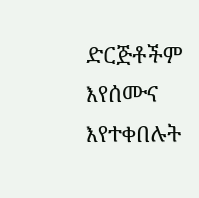ድርጅቶችም እየሰሙና እየተቀበሉት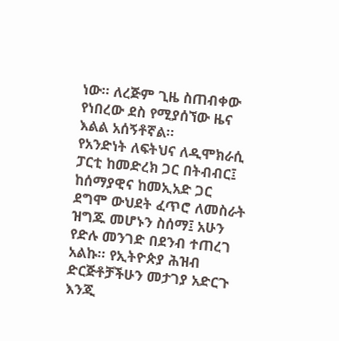ነው። ለረጅም ጊዜ ስጠብቀው የነበረው ደስ የሚያሰኘው ዜና እልል አሰኝቶኛል።
የአንድነት ለፍትህና ለዲሞክራሲ ፓርቲ ከመድረክ ጋር በትብብር፤ ከሰማያዊና ከመኢአድ ጋር ደግሞ ውህደት ፈጥሮ ለመስራት ዝግጁ መሆኑን ስሰማ፤ አሁን የድሉ መንገድ በደንብ ተጠረገ አልኩ። የኢትዮጵያ ሕዝብ ድርጅቶቻችሁን መታገያ አድርጉ እንጂ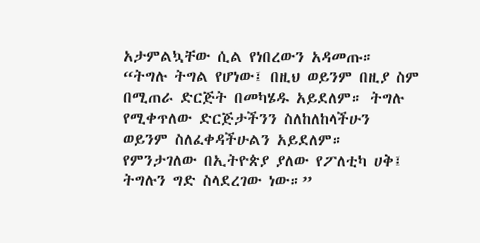አታምልኳቸው ሲል የነበረውን አዳመጡ። “ትግሉ ትግል የሆነው፤ በዚህ ወይንም በዚያ ስም በሚጠራ ድርጅት በመካሄዱ አይደለም። ትግሉ የሚቀጥለው ድርጅታችንን ስለከለከላችሁን ወይንም ስለፈቀዳችሁልን አይደለም። የምንታገለው በኢትዮጵያ ያለው የፖለቲካ ሀቅ፤ ትግሉን ግድ ስላደረገው ነው።”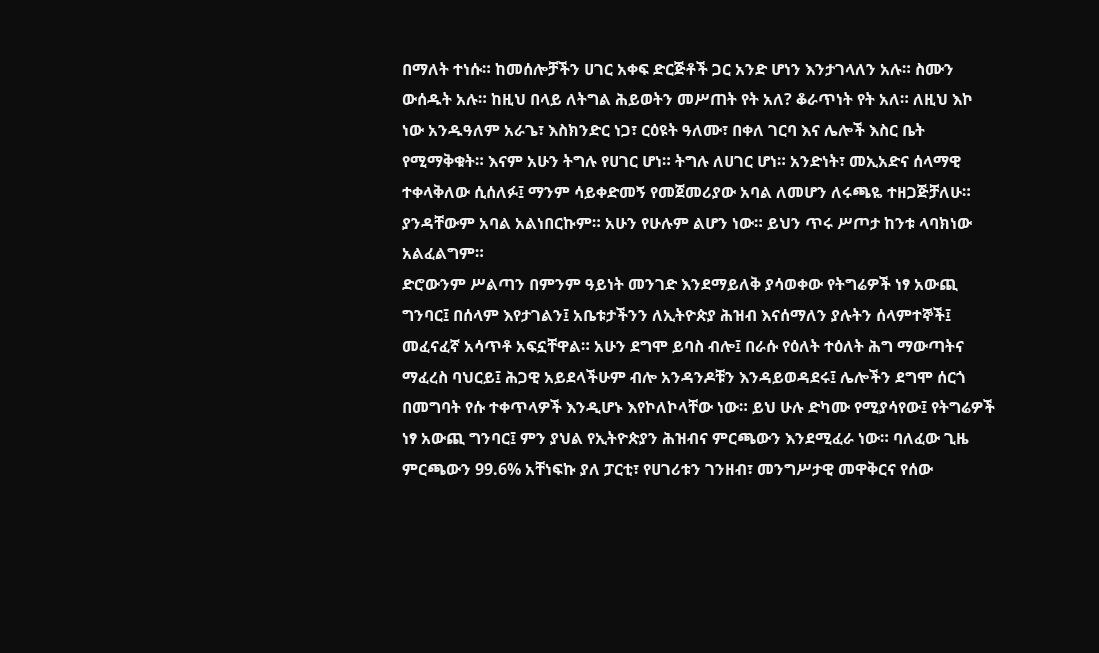በማለት ተነሱ። ከመሰሎቻችን ሀገር አቀፍ ድርጅቶች ጋር አንድ ሆነን እንታገላለን አሉ። ስሙን ውሰዱት አሉ። ከዚህ በላይ ለትግል ሕይወትን መሥጠት የት አለ? ቆራጥነት የት አለ። ለዚህ እኮ ነው አንዱዓለም አራጌ፣ እስክንድር ነጋ፣ ርዕዩት ዓለሙ፣ በቀለ ገርባ እና ሌሎች እስር ቤት የሚማቅቁት። እናም አሁን ትግሉ የሀገር ሆነ። ትግሉ ለሀገር ሆነ። አንድነት፣ መኢአድና ሰላማዊ ተቀላቅለው ሲሰለፉ፤ ማንም ሳይቀድመኝ የመጀመሪያው አባል ለመሆን ለሩጫዬ ተዘጋጅቻለሁ። ያንዳቸውም አባል አልነበርኩም። አሁን የሁሉም ልሆን ነው። ይህን ጥሩ ሥጦታ ከንቱ ላባክነው አልፈልግም።
ድሮውንም ሥልጣን በምንም ዓይነት መንገድ እንደማይለቅ ያሳወቀው የትግሬዎች ነፃ አውጪ ግንባር፤ በሰላም እየታገልን፤ አቤቱታችንን ለኢትዮጵያ ሕዝብ እናሰማለን ያሉትን ሰላምተኞች፤ መፈናፈኛ አሳጥቶ አፍኗቸዋል። አሁን ደግሞ ይባስ ብሎ፤ በራሱ የዕለት ተዕለት ሕግ ማውጣትና ማፈረስ ባህርይ፤ ሕጋዊ አይደላችሁም ብሎ አንዳንዶቹን እንዳይወዳደሩ፤ ሌሎችን ደግሞ ሰርጎ በመግባት የሱ ተቀጥላዎች እንዲሆኑ እየኮለኮላቸው ነው። ይህ ሁሉ ድካሙ የሚያሳየው፤ የትግሬዎች ነፃ አውጪ ግንባር፤ ምን ያህል የኢትዮጵያን ሕዝብና ምርጫውን እንደሚፈራ ነው። ባለፈው ጊዜ ምርጫውን 99.6% አቸነፍኩ ያለ ፓርቲ፣ የሀገሪቱን ገንዘብ፣ መንግሥታዊ መዋቅርና የሰው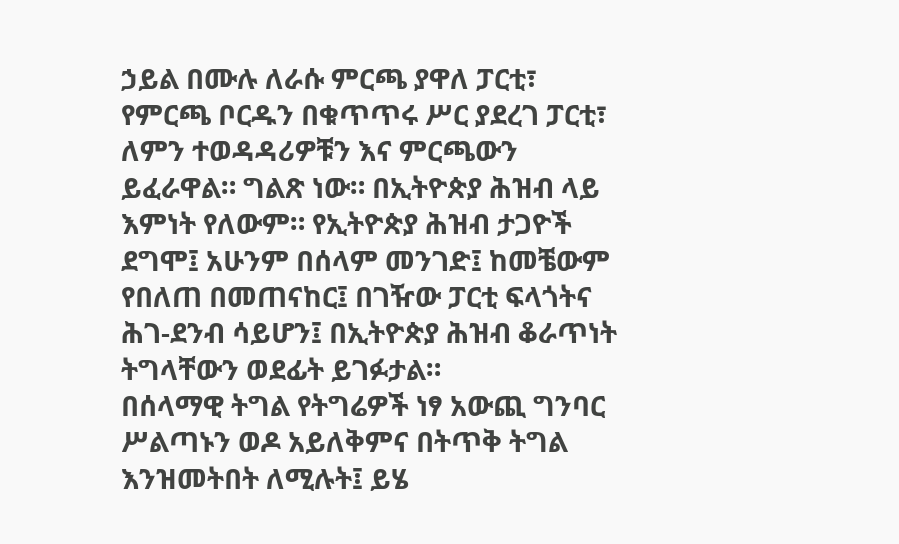ኃይል በሙሉ ለራሱ ምርጫ ያዋለ ፓርቲ፣ የምርጫ ቦርዱን በቁጥጥሩ ሥር ያደረገ ፓርቲ፣ ለምን ተወዳዳሪዎቹን እና ምርጫውን ይፈራዋል። ግልጽ ነው። በኢትዮጵያ ሕዝብ ላይ እምነት የለውም። የኢትዮጵያ ሕዝብ ታጋዮች ደግሞ፤ አሁንም በሰላም መንገድ፤ ከመቼውም የበለጠ በመጠናከር፤ በገዥው ፓርቲ ፍላጎትና ሕገ-ደንብ ሳይሆን፤ በኢትዮጵያ ሕዝብ ቆራጥነት ትግላቸውን ወደፊት ይገፉታል።
በሰላማዊ ትግል የትግሬዎች ነፃ አውጪ ግንባር ሥልጣኑን ወዶ አይለቅምና በትጥቅ ትግል እንዝመትበት ለሚሉት፤ ይሄ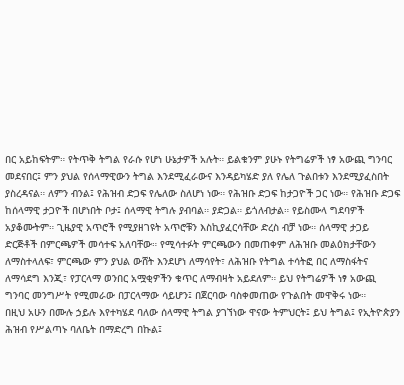በር አይከፍትም። የትጥቅ ትግል የራሱ የሆነ ሁኔታዎች አሉት። ይልቁንም ያሁኑ የትግሬዎች ነፃ አውጪ ግንባር መደናበር፤ ምን ያህል የሰላማዊውን ትግል እንደሚፈራውና እንዳይካሄድ ያለ የሌለ ጉልበቱን እንደሚያፈስበት ያስረዳናል። ለምን ብንል፤ የሕዝብ ድጋፍ የሌለው ስለሆነ ነው። የሕዝቡ ድጋፍ ከታጋዮች ጋር ነው። የሕዝቡ ድጋፍ ከሰላማዊ ታጋዮች በሆነበት ቦታ፤ ሰላማዊ ትግሉ ያብባል። ያድጋል። ይጎለብታል። የይስሙላ ግደባዎች አያቆሙትም። ጊዜያዊ አጥሮች የሚያዘገዩት አጥሮቹን እስኪያፈርሳቸው ድረስ ብቻ ነው። ሰላማዊ ታጋይ ድርጅቶች በምርጫዎች መሳተፍ አለባቸው። የሚሳተፉት ምርጫውን በመጠቀም ለሕዝቡ መልዕክታቸውን ለማስተላለፍ፣ ምርጫው ምን ያህል ውሸት እንደሆነ ለማሳየት፣ ለሕዝቡ የትግል ተሳትፎ በር ለማስፋትና ለማሳደግ እንጂ፣ የፓርላማ ወንበር አሟቂዎችን ቁጥር ለማብዛት አይደለም። ይህ የትግሬዎች ነፃ አውጪ ግንባር መንግሥት የሚመራው በፓርላማው ሳይሆን፤ በጀርባው ባስቀመጠው የጉልበት መዋቅሩ ነው።
በዚህ አሁን በሙሉ ኃይሉ እየተካሄደ ባለው ሰላማዊ ትግል ያገኘነው ዋናው ትምህርት፤ ይህ ትግል፤ የኢትዮጵያን ሕዝብ የሥልጣኑ ባለቤት በማድረግ በኩል፤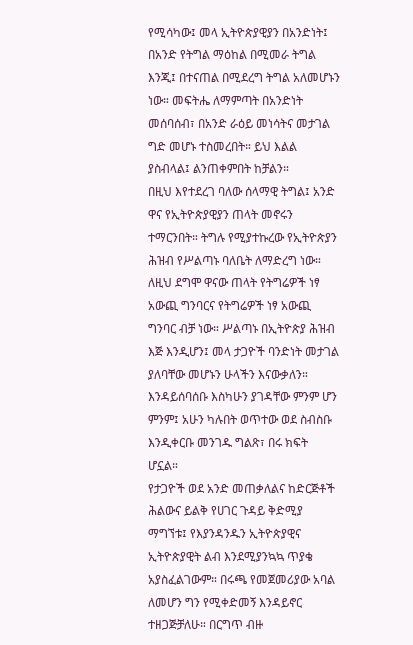የሚሳካው፤ መላ ኢትዮጵያዊያን በአንድነት፤ በአንድ የትግል ማዕከል በሚመራ ትግል እንጂ፤ በተናጠል በሚደረግ ትግል አለመሆኑን ነው። መፍትሔ ለማምጣት በአንድነት መሰባሰብ፣ በአንድ ራዕይ መነሳትና መታገል ግድ መሆኑ ተስመረበት። ይህ እልል ያስብላል፤ ልንጠቀምበት ከቻልን።
በዚህ እየተደረገ ባለው ሰላማዊ ትግል፤ አንድ ዋና የኢትዮጵያዊያን ጠላት መኖሩን ተማርንበት። ትግሉ የሚያተኩረው የኢትዮጵያን ሕዝብ የሥልጣኑ ባለቤት ለማድረግ ነው። ለዚህ ደግሞ ዋናው ጠላት የትግሬዎች ነፃ አውጪ ግንባርና የትግሬዎች ነፃ አውጪ ግንባር ብቻ ነው። ሥልጣኑ በኢትዮጵያ ሕዝብ እጅ እንዲሆን፤ መላ ታጋዮች ባንድነት መታገል ያለባቸው መሆኑን ሁላችን እናውቃለን። እንዳይሰባሰቡ እስካሁን ያገዳቸው ምንም ሆን ምንም፤ አሁን ካሉበት ወጥተው ወደ ስብስቡ እንዲቀርቡ መንገዱ ግልጽ፣ በሩ ክፍት ሆኗል።
የታጋዮች ወደ አንድ መጠቃለልና ከድርጅቶች ሕልውና ይልቅ የሀገር ጉዳይ ቅድሚያ ማግኘቱ፤ የእያንዳንዱን ኢትዮጵያዊና ኢትዮጵያዊት ልብ እንደሚያንኳኳ ጥያቄ አያስፈልገውም። በሩጫ የመጀመሪያው አባል ለመሆን ግን የሚቀድመኝ እንዳይኖር ተዘጋጅቻለሁ። በርግጥ ብዙ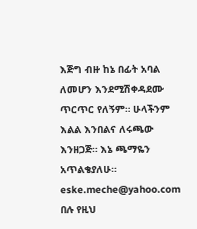እጅግ ብዙ ከኔ በፊት አባል ለመሆን እንደሚሽቀዳደሙ ጥርጥር የለኝም። ሁላችንም እልል እንበልና ለሩጫው እንዘጋጅ። እኔ ጫማዬን አጥልቄያለሁ። eske.meche@yahoo.com በሉ የዚህ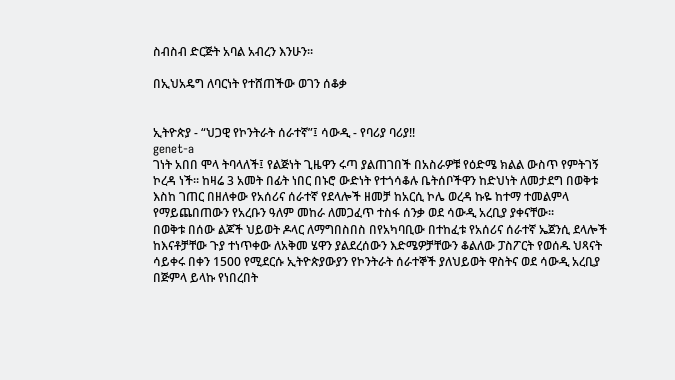ስብስብ ድርጅት አባል አብረን እንሁን።

በኢህአዴግ ለባርነት የተሸጠችው ወገን ሰቆቃ


ኢትዮጵያ - “ህጋዊ የኮንትራት ሰራተኛ”፤ ሳውዲ - የባሪያ ባሪያ!!
genet-a
ገነት አበበ ሞላ ትባላለች፤ የልጅነት ጊዜዋን ሩጣ ያልጠገበች በአስራዎቹ የዕድሜ ክልል ውስጥ የምትገኝ ኮረዳ ነች። ከዛሬ 3 አመት በፊት ነበር በኑሮ ውድነት የተጎሳቆሉ ቤትሰቦችዋን ከድህነት ለመታደግ በወቅቱ እስከ ገጠር በዘለቀው የአሰሪና ሰራተኛ የደላሎች ዘመቻ ከአርሲ ኮሌ ወረዳ ኩዬ ከተማ ተመልምላ የማይጨበጠውን የአረቡን ዓለም መከራ ለመጋፈጥ ተስፋ ሰንቃ ወደ ሳውዲ አረቢያ ያቀናቸው።
በወቅቱ በሰው ልጆች ህይወት ዶላር ለማግበስበስ በየአካባቢው በተከፈቱ የአሰሪና ሰራተኛ ኤጀንሲ ደላሎች ከእናቶቻቸው ጉያ ተነጥቀው ለአቅመ ሄዋን ያልደረሰውን እድሜዎቻቸውን ቆልለው ፓስፖርት የወሰዱ ህጻናት ሳይቀሩ በቀን 1500 የሚደርሱ ኢትዮጵያውያን የኮንትራት ሰራተኞች ያለህይወት ዋስትና ወደ ሳውዲ አረቢያ በጅምላ ይላኩ የነበረበት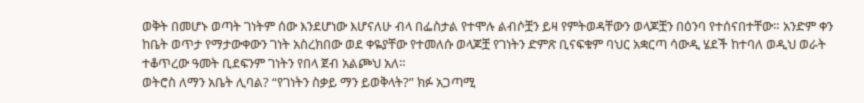ወቅት በመሆኑ ወጣት ገነትም ሰው እንደሆነው እሆናለሁ ብላ በፌስታል የተሞሉ ልብሶቿን ይዛ የምትወዳቸውን ወላጆቿን በዕንባ የተሰናበተቸው። አንድም ቀን ከቤት ወጥታ የማታውቀውን ገነት አስረክበው ወደ ቀዬያቸው የተመለሱ ወላጆቿ የገነትን ድምጽ ቢናፍቁም ባህር አቋርጣ ሳውዲ ሄደች ከተባለ ወዲህ ወራት ተቆጥረው ዓመት ቢደፍንም ገነትን የበላ ጀብ አልጮህ አለ።
ወትሮስ ለማን አቤት ሊባል? “የገነትን ስቃይ ማን ይወቅላት?” ክፉ አጋጣሚ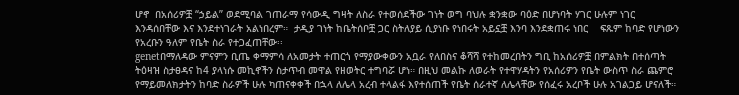ሆኖ  በአሰሪዎቿ “ኃይል” ወደሚባል ገጠራማ የሳውዲ ግዛት ለስራ የተወሰደችው ገነት ወግ ባህሉ ቋንቋው ባዕድ በሆነባት ሃገር ሁሉም ነገር እንዳሰበቸው እና እንደተነገራት አልነበረም።  ታዲያ ገነት ከቤትሰቦቿ ጋር ስትለያይ ሲያነቡ የነበሩት አይኗቿ እንባ እንደቋጠሩ ነበር    ፍጹም ከባድ የሆነውን የአረቡን ዓለም የቤት ስራ የተጋፈጠቸው፡፡
genetበማለዳው ምናምን ቢጤ ቀማምሳ ለአመታት ተጠርጎ የማያውቀውን አቧራ የለበስና ቆሻሻ የተከመረበትን ግቢ ከአሰሪዎቿ በምልክት በተሰጣት ትዕዛዝ ስታፀዳና ከ4 ያላነሱ መኪኖችን ስታጥብ መዋል የዘወትር ተግባሯ ሆነ። በዚህ መልኩ ለወራት የተዋሃዳትን የአሰሪዎን የቤት ውስጥ ስራ ጨምሮ የማይመለክታትን ከባድ ስራዎች ሁሉ ካጠናቀቀች በኋላ ለሌላ አረብ ተላልፋ እየተሰጠች የቤት ሰራተኛ ለሌላቸው የሰፈሩ አረቦች ሁሉ አገልጋይ ሆናለች።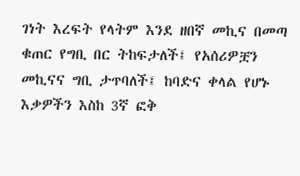ገነት እረፍት የላትም እንደ ዘበኛ መኪና በመጣ ቁጠር የግቢ በር ትከፍታለች፤ የአሰሪዎቿን መኪናና ግቢ ታጥባለች፤ ከባድና ቀላል የሆኑ እቃዎችን እስከ 3ኛ ፎቅ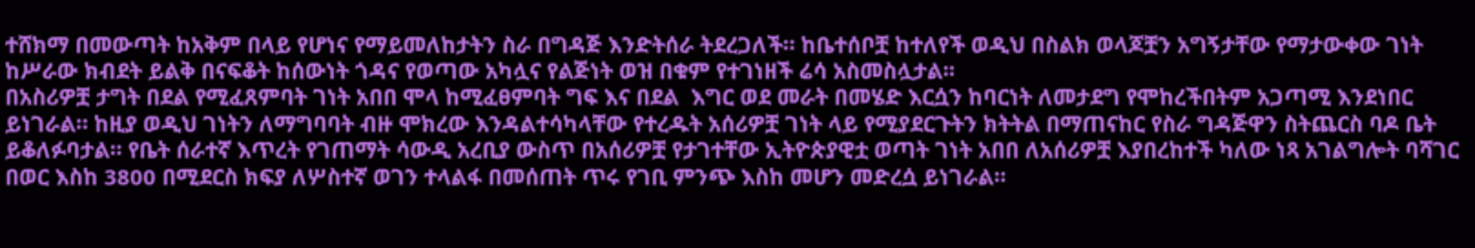ተሸክማ በመውጣት ከአቅም በላይ የሆነና የማይመለከታትን ስራ በግዳጅ እንድትሰራ ትደረጋለች። ከቤተሰቦቿ ከተለየች ወዲህ በስልክ ወላጆቿን አግኝታቸው የማታውቀው ገነት ከሥራው ክብደት ይልቅ በናፍቆት ከሰውነት ጎዳና የወጣው አካሏና የልጅነት ወዝ በቁም የተገነዘች ሬሳ አስመስሏታል፡፡
በአስሪዎቿ ታግት በደል የሚፈጸምባት ገነት አበበ ሞላ ከሚፈፀምባት ግፍ እና በደል  እግር ወደ መራት በመሄድ እርሷን ከባርነት ለመታደግ የሞከረችበትም አጋጣሚ እንደነበር ይነገራል። ከዚያ ወዲህ ገነትን ለማግባባት ብዙ ሞክረው እንዳልተሳካላቸው የተረዱት አሰሪዎቿ ገነት ላይ የሚያደርጉትን ክትትል በማጠናከር የስራ ግዳጅዋን ስትጨርስ ባዶ ቤት ይቆለፉባታል። የቤት ሰራተኛ እጥረት የገጠማት ሳውዲ አረቢያ ውስጥ በአሰሪዎቿ የታገተቸው ኢትዮጵያዊቷ ወጣት ገነት አበበ ለአሰሪዎቿ እያበረከተች ካለው ነጻ አገልግሎት ባሻገር በወር እስከ 3800 በሚደርስ ክፍያ ለሦስተኛ ወገን ተላልፋ በመሰጠት ጥሩ የገቢ ምንጭ እስከ መሆን መድረሷ ይነገራል።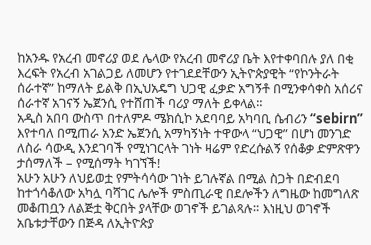ከአንዱ የአረብ መኖሪያ ወደ ሌላው የአረብ መኖሪያ ቤት እየተቀባበሉ ያለ በቂ እረፍት የአረብ አገልጋይ ለመሆን የተገደደቸውን ኢትዮጵያዊት “የኮንትራት ሰራተኛ” ከማለት ይልቅ በኢህአዴግ ህጋዊ ፈቃድ አግኝቶ በሚንቀሳቀስ አሰሪና ሰራተኛ አገናኝ ኤጀንሲ የተሸጠች ባሪያ ማለት ይቀላል።
አዲስ አበባ ውስጥ በተለምዶ ሜክሲኮ አደባባይ አካባቢ ሴብሪን “sebirn” እየተባለ በሚጠራ አንድ ኤጀንሲ አማካኝነት ተዋውላ “ህጋዊ” በሆነ መንገድ ለስራ ሳውዲ እንደገባች የሚነገርላት ገነት ዛሬም የድረሱልኝ የሰቆቃ ድምጽዋን ታሰማለች – የሚሰማት ካገኘች!
አሁን አሁን ለህይወቷ የምትሳሳው ገነት ይገሉኛል በሚል ስጋት በድብደባ ከተጎሳቆለው አካሏ ባሻገር ሌሎች ምስጢራዊ በደሎችን ለግዜው ከመግለጽ መቆጠቧን ለልጅቷ ቅርበት ያላቸው ወገኖች ይገልጻሉ። እነዚህ ወገኖች አቤቱታቸውን በጅዳ ለኢትዮጵያ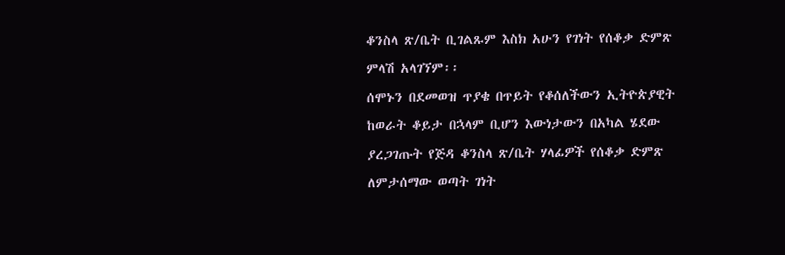ቆንስላ ጽ/ቤት ቢገልጹም እስክ አሁን የገነት የሰቆቃ ድምጽ ምላሽ አላገኘም፡፡
ሰሞኑን በደመወዝ ጥያቄ በጥይት የቆሰለችውን ኢትዮጵያዊት ከወራት ቆይታ በኋላም ቢሆን እውነታውን በአካል ሄደው ያረጋገጡት የጅዳ ቆንስላ ጽ/ቤት ሃላፊዎች የሰቆቃ ድምጽ ለምታሰማው ወጣት ገነት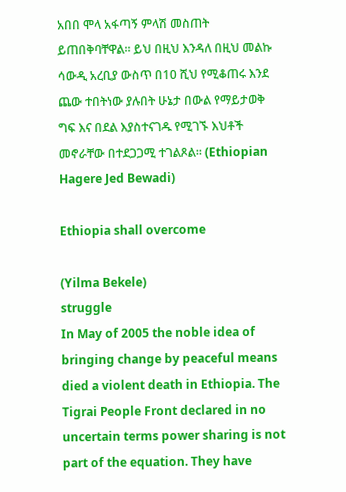አበበ ሞላ አፋጣኝ ምላሽ መስጠት ይጠበቅባቸዋል። ይህ በዚህ እንዳለ በዚህ መልኩ ሳውዲ አረቢያ ውስጥ በ10 ሺህ የሚቆጠሩ እንደ ጨው ተበትነው ያሉበት ሁኔታ በውል የማይታወቅ ግፍ እና በደል እያስተናገዱ የሚገኙ እህቶች መኖራቸው በተደጋጋሚ ተገልጾል። (Ethiopian Hagere Jed Bewadi)

Ethiopia shall overcome

(Yilma Bekele)
struggle
In May of 2005 the noble idea of bringing change by peaceful means died a violent death in Ethiopia. The Tigrai People Front declared in no uncertain terms power sharing is not part of the equation. They have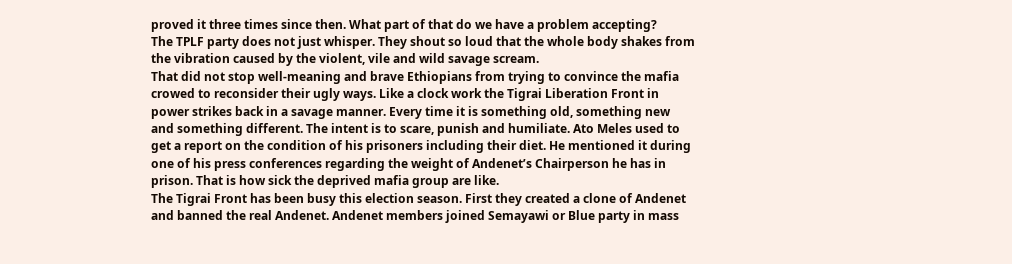proved it three times since then. What part of that do we have a problem accepting?
The TPLF party does not just whisper. They shout so loud that the whole body shakes from the vibration caused by the violent, vile and wild savage scream.
That did not stop well-meaning and brave Ethiopians from trying to convince the mafia crowed to reconsider their ugly ways. Like a clock work the Tigrai Liberation Front in power strikes back in a savage manner. Every time it is something old, something new and something different. The intent is to scare, punish and humiliate. Ato Meles used to get a report on the condition of his prisoners including their diet. He mentioned it during one of his press conferences regarding the weight of Andenet’s Chairperson he has in prison. That is how sick the deprived mafia group are like.
The Tigrai Front has been busy this election season. First they created a clone of Andenet and banned the real Andenet. Andenet members joined Semayawi or Blue party in mass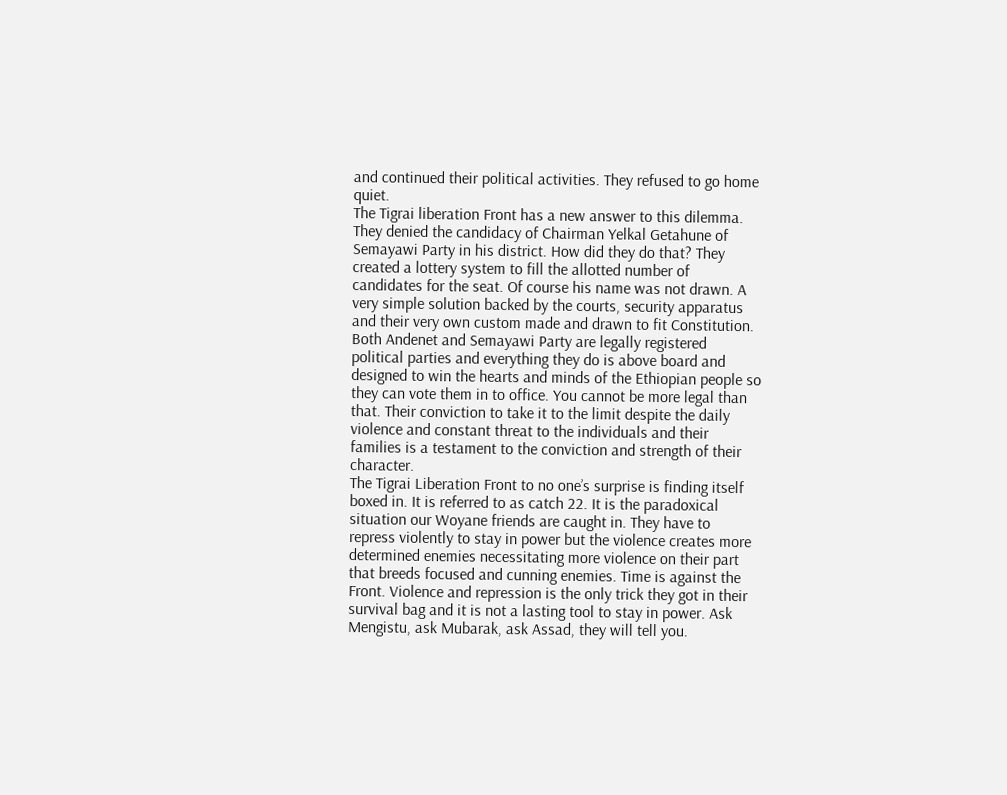and continued their political activities. They refused to go home quiet.
The Tigrai liberation Front has a new answer to this dilemma. They denied the candidacy of Chairman Yelkal Getahune of Semayawi Party in his district. How did they do that? They created a lottery system to fill the allotted number of candidates for the seat. Of course his name was not drawn. A very simple solution backed by the courts, security apparatus and their very own custom made and drawn to fit Constitution.
Both Andenet and Semayawi Party are legally registered political parties and everything they do is above board and designed to win the hearts and minds of the Ethiopian people so they can vote them in to office. You cannot be more legal than that. Their conviction to take it to the limit despite the daily violence and constant threat to the individuals and their families is a testament to the conviction and strength of their character.
The Tigrai Liberation Front to no one’s surprise is finding itself boxed in. It is referred to as catch 22. It is the paradoxical situation our Woyane friends are caught in. They have to repress violently to stay in power but the violence creates more determined enemies necessitating more violence on their part that breeds focused and cunning enemies. Time is against the Front. Violence and repression is the only trick they got in their survival bag and it is not a lasting tool to stay in power. Ask Mengistu, ask Mubarak, ask Assad, they will tell you.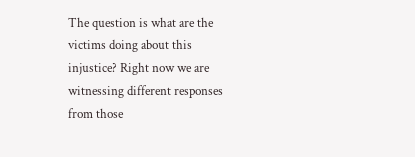The question is what are the victims doing about this injustice? Right now we are witnessing different responses from those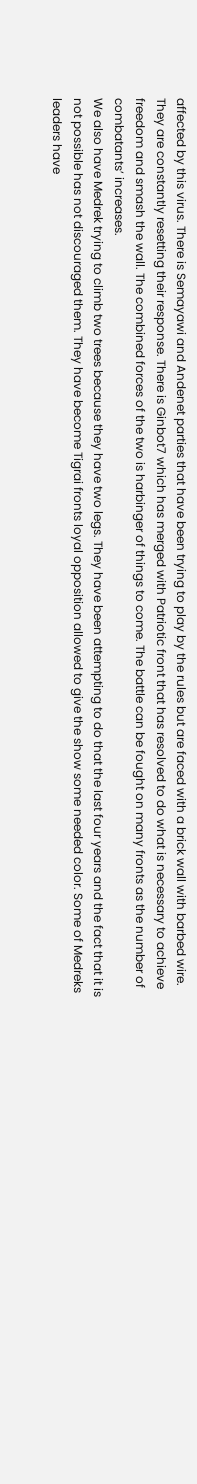affected by this virus. There is Semayawi and Andenet parties that have been trying to play by the rules but are faced with a brick wall with barbed wire. They are constantly resetting their response. There is Ginbot7 which has merged with Patriotic front that has resolved to do what is necessary to achieve freedom and smash the wall. The combined forces of the two is harbinger of things to come. The battle can be fought on many fronts as the number of combatants’ increases.
We also have Medrek trying to climb two trees because they have two legs. They have been attempting to do that the last four years and the fact that it is not possible has not discouraged them. They have become Tigrai fronts loyal opposition allowed to give the show some needed color. Some of Medreks leaders have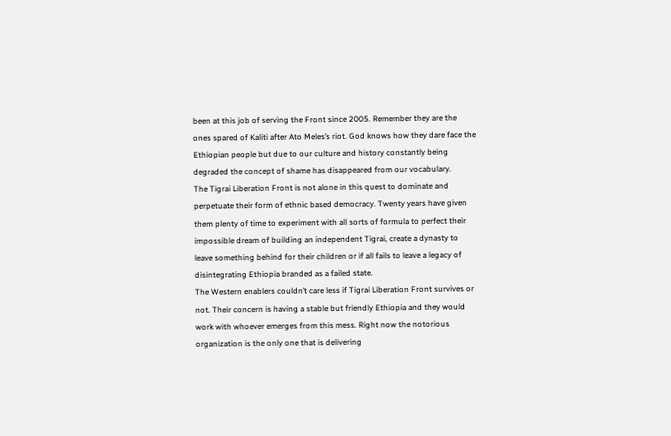been at this job of serving the Front since 2005. Remember they are the ones spared of Kaliti after Ato Meles’s riot. God knows how they dare face the Ethiopian people but due to our culture and history constantly being degraded the concept of shame has disappeared from our vocabulary.
The Tigrai Liberation Front is not alone in this quest to dominate and perpetuate their form of ethnic based democracy. Twenty years have given them plenty of time to experiment with all sorts of formula to perfect their impossible dream of building an independent Tigrai, create a dynasty to leave something behind for their children or if all fails to leave a legacy of disintegrating Ethiopia branded as a failed state.
The Western enablers couldn’t care less if Tigrai Liberation Front survives or not. Their concern is having a stable but friendly Ethiopia and they would work with whoever emerges from this mess. Right now the notorious organization is the only one that is delivering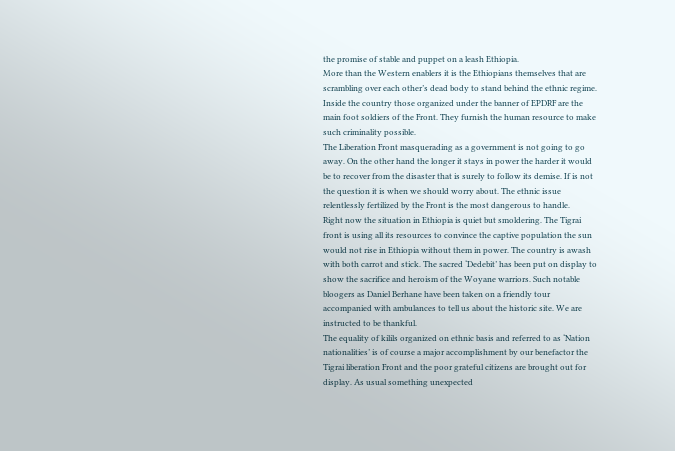the promise of stable and puppet on a leash Ethiopia.
More than the Western enablers it is the Ethiopians themselves that are scrambling over each other’s dead body to stand behind the ethnic regime. Inside the country those organized under the banner of EPDRF are the main foot soldiers of the Front. They furnish the human resource to make such criminality possible.
The Liberation Front masquerading as a government is not going to go away. On the other hand the longer it stays in power the harder it would be to recover from the disaster that is surely to follow its demise. If is not the question it is when we should worry about. The ethnic issue relentlessly fertilized by the Front is the most dangerous to handle.
Right now the situation in Ethiopia is quiet but smoldering. The Tigrai front is using all its resources to convince the captive population the sun would not rise in Ethiopia without them in power. The country is awash with both carrot and stick. The sacred ‘Dedebit’ has been put on display to show the sacrifice and heroism of the Woyane warriors. Such notable bloogers as Daniel Berhane have been taken on a friendly tour accompanied with ambulances to tell us about the historic site. We are instructed to be thankful.
The equality of kilils organized on ethnic basis and referred to as ‘Nation nationalities’ is of course a major accomplishment by our benefactor the Tigrai liberation Front and the poor grateful citizens are brought out for display. As usual something unexpected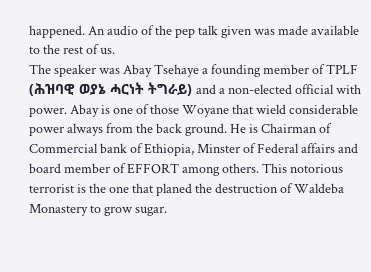happened. An audio of the pep talk given was made available to the rest of us.
The speaker was Abay Tsehaye a founding member of TPLF (ሕዝባዊ ወያኔ ሓርነት ትግራይ) and a non-elected official with power. Abay is one of those Woyane that wield considerable power always from the back ground. He is Chairman of Commercial bank of Ethiopia, Minster of Federal affairs and board member of EFFORT among others. This notorious terrorist is the one that planed the destruction of Waldeba Monastery to grow sugar.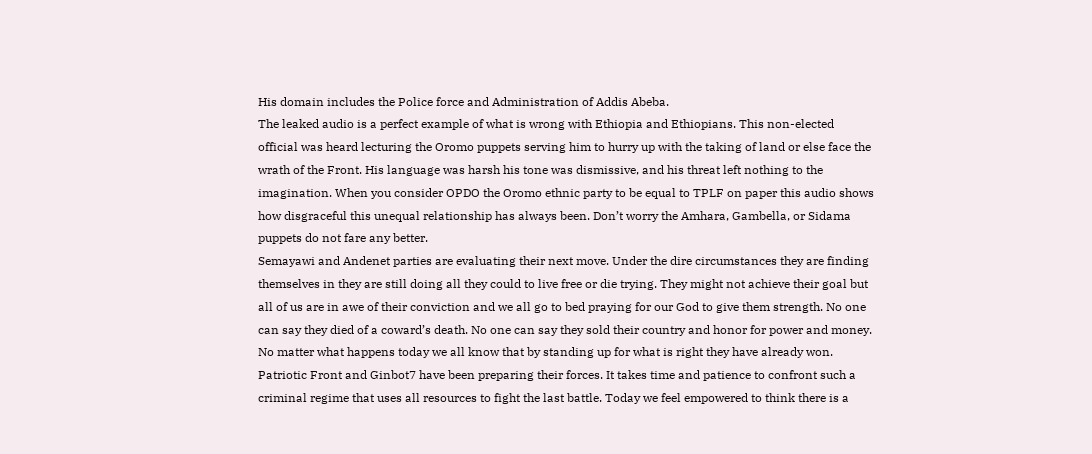His domain includes the Police force and Administration of Addis Abeba.
The leaked audio is a perfect example of what is wrong with Ethiopia and Ethiopians. This non-elected official was heard lecturing the Oromo puppets serving him to hurry up with the taking of land or else face the wrath of the Front. His language was harsh his tone was dismissive, and his threat left nothing to the imagination. When you consider OPDO the Oromo ethnic party to be equal to TPLF on paper this audio shows how disgraceful this unequal relationship has always been. Don’t worry the Amhara, Gambella, or Sidama puppets do not fare any better.
Semayawi and Andenet parties are evaluating their next move. Under the dire circumstances they are finding themselves in they are still doing all they could to live free or die trying. They might not achieve their goal but all of us are in awe of their conviction and we all go to bed praying for our God to give them strength. No one can say they died of a coward’s death. No one can say they sold their country and honor for power and money. No matter what happens today we all know that by standing up for what is right they have already won.
Patriotic Front and Ginbot7 have been preparing their forces. It takes time and patience to confront such a criminal regime that uses all resources to fight the last battle. Today we feel empowered to think there is a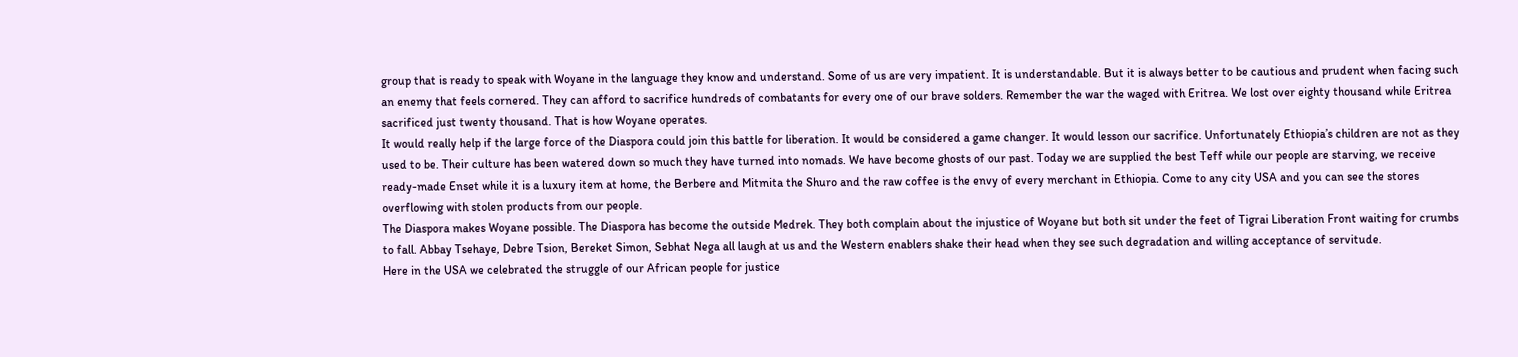group that is ready to speak with Woyane in the language they know and understand. Some of us are very impatient. It is understandable. But it is always better to be cautious and prudent when facing such an enemy that feels cornered. They can afford to sacrifice hundreds of combatants for every one of our brave solders. Remember the war the waged with Eritrea. We lost over eighty thousand while Eritrea sacrificed just twenty thousand. That is how Woyane operates.
It would really help if the large force of the Diaspora could join this battle for liberation. It would be considered a game changer. It would lesson our sacrifice. Unfortunately Ethiopia’s children are not as they used to be. Their culture has been watered down so much they have turned into nomads. We have become ghosts of our past. Today we are supplied the best Teff while our people are starving, we receive ready-made Enset while it is a luxury item at home, the Berbere and Mitmita the Shuro and the raw coffee is the envy of every merchant in Ethiopia. Come to any city USA and you can see the stores overflowing with stolen products from our people.
The Diaspora makes Woyane possible. The Diaspora has become the outside Medrek. They both complain about the injustice of Woyane but both sit under the feet of Tigrai Liberation Front waiting for crumbs to fall. Abbay Tsehaye, Debre Tsion, Bereket Simon, Sebhat Nega all laugh at us and the Western enablers shake their head when they see such degradation and willing acceptance of servitude.
Here in the USA we celebrated the struggle of our African people for justice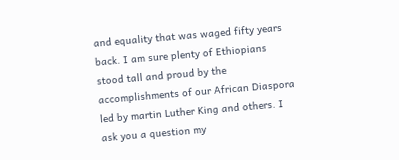and equality that was waged fifty years back. I am sure plenty of Ethiopians stood tall and proud by the accomplishments of our African Diaspora led by martin Luther King and others. I ask you a question my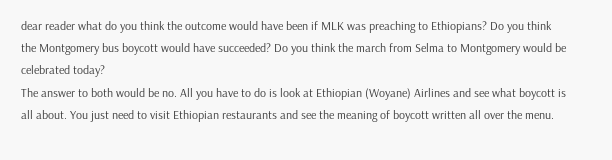dear reader what do you think the outcome would have been if MLK was preaching to Ethiopians? Do you think the Montgomery bus boycott would have succeeded? Do you think the march from Selma to Montgomery would be celebrated today?
The answer to both would be no. All you have to do is look at Ethiopian (Woyane) Airlines and see what boycott is all about. You just need to visit Ethiopian restaurants and see the meaning of boycott written all over the menu.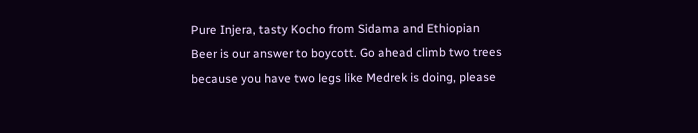Pure Injera, tasty Kocho from Sidama and Ethiopian Beer is our answer to boycott. Go ahead climb two trees because you have two legs like Medrek is doing, please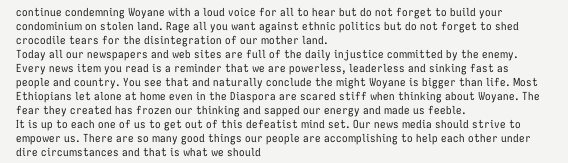continue condemning Woyane with a loud voice for all to hear but do not forget to build your condominium on stolen land. Rage all you want against ethnic politics but do not forget to shed crocodile tears for the disintegration of our mother land.
Today all our newspapers and web sites are full of the daily injustice committed by the enemy. Every news item you read is a reminder that we are powerless, leaderless and sinking fast as people and country. You see that and naturally conclude the might Woyane is bigger than life. Most Ethiopians let alone at home even in the Diaspora are scared stiff when thinking about Woyane. The fear they created has frozen our thinking and sapped our energy and made us feeble.
It is up to each one of us to get out of this defeatist mind set. Our news media should strive to empower us. There are so many good things our people are accomplishing to help each other under dire circumstances and that is what we should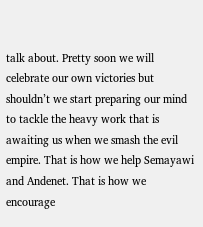talk about. Pretty soon we will celebrate our own victories but shouldn’t we start preparing our mind to tackle the heavy work that is awaiting us when we smash the evil empire. That is how we help Semayawi and Andenet. That is how we encourage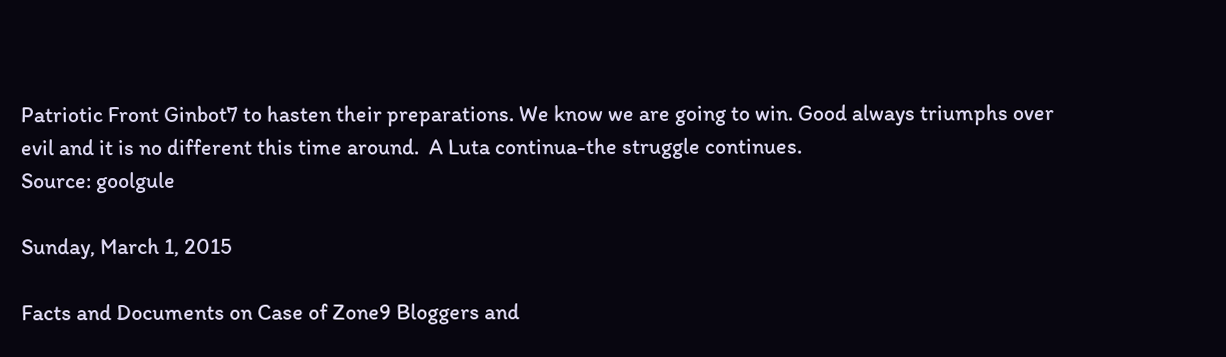Patriotic Front Ginbot7 to hasten their preparations. We know we are going to win. Good always triumphs over evil and it is no different this time around.  A Luta continua-the struggle continues.
Source: goolgule

Sunday, March 1, 2015

Facts and Documents on Case of Zone9 Bloggers and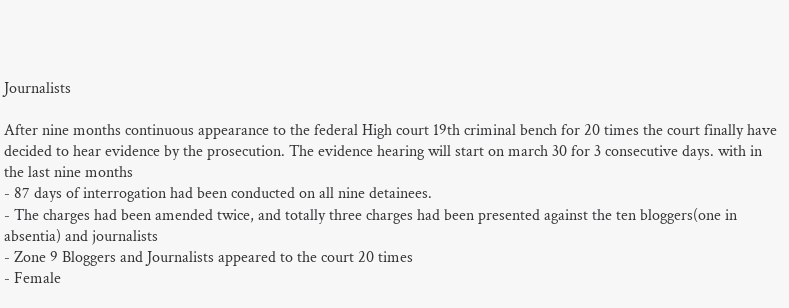Journalists

After nine months continuous appearance to the federal High court 19th criminal bench for 20 times the court finally have decided to hear evidence by the prosecution. The evidence hearing will start on march 30 for 3 consecutive days. with in the last nine months
- 87 days of interrogation had been conducted on all nine detainees.
- The charges had been amended twice, and totally three charges had been presented against the ten bloggers(one in absentia) and journalists
- Zone 9 Bloggers and Journalists appeared to the court 20 times
- Female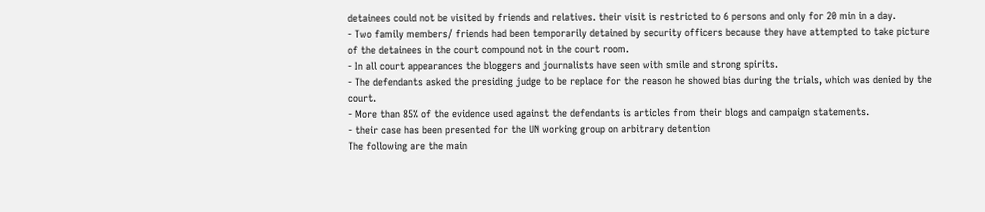detainees could not be visited by friends and relatives. their visit is restricted to 6 persons and only for 20 min in a day.
- Two family members/ friends had been temporarily detained by security officers because they have attempted to take picture of the detainees in the court compound not in the court room.
- In all court appearances the bloggers and journalists have seen with smile and strong spirits.
- The defendants asked the presiding judge to be replace for the reason he showed bias during the trials, which was denied by the court.
- More than 85% of the evidence used against the defendants is articles from their blogs and campaign statements.
- their case has been presented for the UN working group on arbitrary detention
The following are the main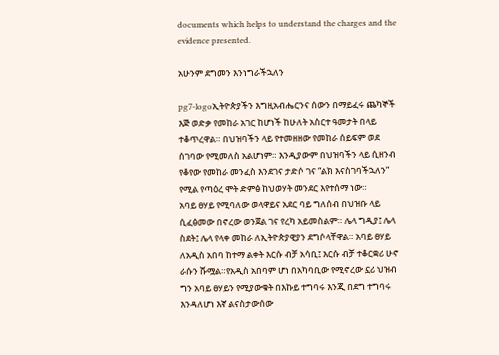documents which helps to understand the charges and the evidence presented.

አሁንም ደግመን እንነግራችኋለን

pg7-logoኢትዮጵያችን እግዚአብሔርንና ሰውን በማይፈሩ ጨካኞች እጅ ወድቃ የመከራ አገር ከሆነች ከሁለት አስርተ ዓመታት በላይ ተቆጥረዋል። በህዝባችን ላይ የተመዘዘው የመከራ ሰይፍም ወደ ሰገባው የሚመለስ አልሆነም። እንዲያውም በህዝባችን ላይ ሲዘንብ የቆየው የመከራ መንፈስ እንደገና ታድሶ ገና “ልክ እናስገባችኋለን” የሚል የጣዕረ ሞት ድምፅ ከህወሃት መንደር እየተሰማ ነው።
አባይ ፀሃይ የሚባለው ወላዋይና አደር ባይ ግለሰብ በህዝቡ ላይ ሲፈፅመው በኖረው ወንጀል ገና የረካ አይመስልም። ሌላ ግዲያ፤ ሌላ ስደት፤ ሌላ የላቀ መከራ ለኢትዮጵያዊያን ደግሶላቸዋል። አባይ ፀሃይ ለአዲስ አበባ ከተማ ልቀት እርሱ ብቻ አሳቢ፤ እርሱ ብቻ ተቆርቋሪ ሁኖ ራሱን ሹሟል።የአዲስ አበባም ሆነ በአካባቢው የሚኖረው ኗሪ ህዝብ ግን አባይ ፀሃይን የሚያውቁት በእኩይ ተግባሩ እንጂ በደግ ተግባሩ እንዳለሆነ እኛ ልናስታውሰው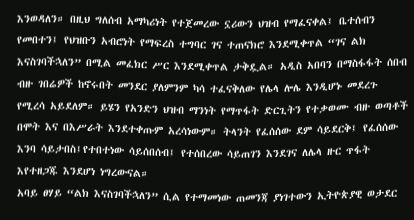እንወዳለን። በዚህ ግለሰብ አማካሪነት የተጀመረው ኗሪውን ህዝብ የማፈናቀል፤ ቤተሰብን የመበተን፤ የህዝቡን አብሮነት የማፍረስ ተግባር ገና ተጠናክሮ እንደሚቀጥል “ገና ልክ እናስገባችኋለን” በሚል መፈክር ሥር እንደሚቀጥል ታቅዷል። አዲስ አበባን በማስፋፋት ሰበብ ብዙ ገበሬዎች ከኖሩበት መንደር ያለምንም ካሳ ተፈናቅለው የሌላ ሎሌ እንዲሆኑ መደረጉ የሚረሳ አይደለም። ይሄን የአንድን ህዝብ ማንነት የማጥፋት ድርጊትን የተቃወሙ ብዙ ወጣቶች በሞት እና በእሥራት እንደተቀጡም አረሳነውም። ትላንት የፈሰሰው ደም ሳይደርቅ፤ የፈሰሰው እንባ ሳይታበስ፤የተበተነው ሳይሰበሰብ፤ የተሰበረው ሳይጠገን እንደገና ለሌላ ዙር ጥፋት እየተዘጋጁ እንደሆነ ነግረውናል።
አባይ ፀሃይ “ልክ እናስገባችኋለን” ሲል የተማመነው ጠመንጃ ያነገተውን ኢትዮጵያዊ ወታደር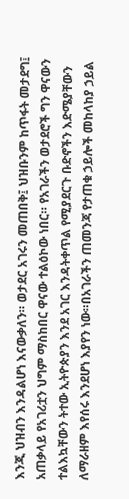እንጂ ህዝብን እንዳልሆነ እናውቃለን። ወታደር አገሩን መጠበቅ፤ ህዝቡንም ከጥፋት መታደግ፤ አጠቃላይ የአገሪቷን ህግም ማስከበር ዋናው ተልዕኮው ነበር። የአገራችን ወታደሮች ግን ዋናውን ተልእኳቸውን ትተው ኢትዮጵያን እንደ አገር እንዳትቀጥል የሚያደርጉ ቡድኖችን እድሜያቸውን ለማራዘም እየሰሩ እንደሆነ እያየን ነው።በአገራችን ጠመንጃ የታጠቁ ኃይሎች መከላከያ ኃይል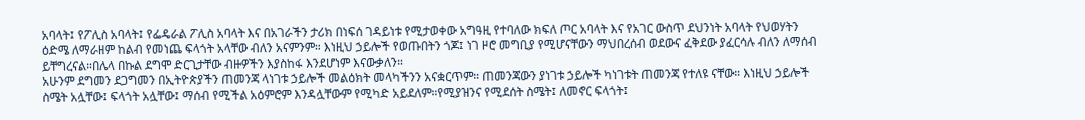አባላት፤ የፖሊስ አባላት፤ የፌዴራል ፖሊስ አባላት እና በአገራችን ታሪክ በነፍሰ ገዳይነቱ የሚታወቀው አግዓዚ የተባለው ክፍለ ጦር አባላት እና የአገር ውስጥ ደህንነት አባላት የህወሃትን ዕድሜ ለማራዘም ከልብ የመነጨ ፍላጎት አላቸው ብለን አናምንም። እነዚህ ኃይሎች የወጡበትን ጎጆ፤ ነገ ዞሮ መግቢያ የሚሆናቸውን ማህበረሰብ ወደውና ፈቅደው ያፈርሳሉ ብለን ለማሰብ ይቸግረናል።በሌላ በኩል ደግሞ ድርጊታቸው ብዙዎችን እያስከፋ እንደሆነም እናውቃለን።
አሁንም ደግመን ደጋግመን በኢትዮጵያችን ጠመንጃ ላነገቱ ኃይሎች መልዕክት መላካችንን አናቋርጥም። ጠመንጃውን ያነገቱ ኃይሎች ካነገቱት ጠመንጃ የተለዩ ናቸው። እነዚህ ኃይሎች ስሜት አሏቸው፤ ፍላጎት አሏቸው፤ ማሰብ የሚችል አዕምሮም እንዳሏቸውም የሚካድ አይደለም።የሚያዝንና የሚደሰት ስሜት፤ ለመኖር ፍላጎት፤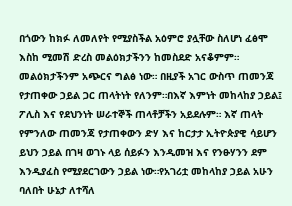በጎውን ከክፉ ለመለየት የሚያስችል አዕምሮ ያሏቸው ስለሆነ ፈፅሞ እስከ ሚመሽ ድረስ መልዕክታችንን ከመስደድ አናቆምም። መልዕክታችንም አጭርና ግልፅ ነው። በዚያች አገር ውስጥ ጠመንጃ የታጠቀው ኃይል ጋር ጠላትነት የለንም።በእኛ እምነት መከላከያ ኃይል፤ ፖሊስ እና የደህንነት ሠራተኞች ጠላቶቻችን አይደሉም። እኛ ጠላት የምንለው ጠመንጃ የታጠቀውን ድሃ እና ከርታታ ኢትዮጵያዊ ሳይሆን ይህን ኃይል በገዛ ወገኑ ላይ ሰይፉን እንዲመዝ እና የንፁሃንን ደም እንዲያፈስ የሚያደርገውን ኃይል ነው።የአገሪቷ መከላከያ ኃይል አሁን ባለበት ሁኔታ ለተሻለ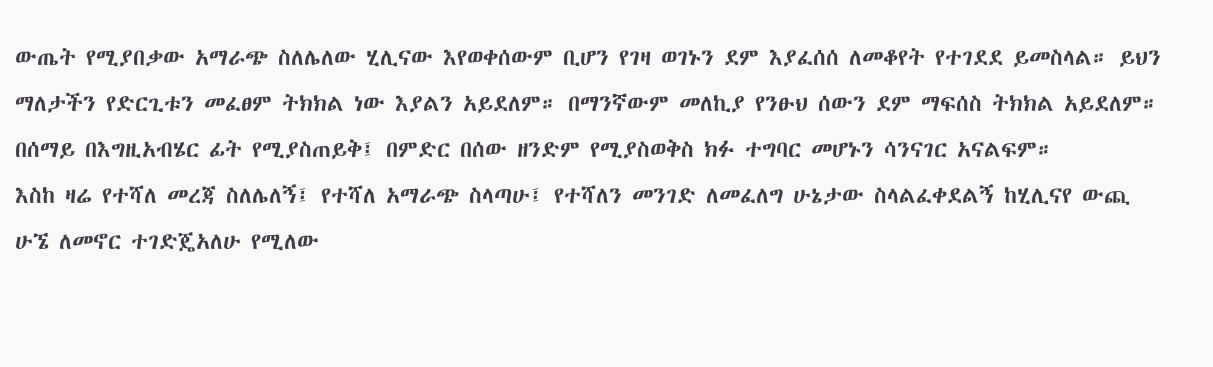ውጤት የሚያበቃው አማራጭ ስለሌለው ሂሊናው እየወቀሰውም ቢሆን የገዛ ወገኑን ደም እያፈሰሰ ለመቆየት የተገደደ ይመስላል። ይህን ማለታችን የድርጊቱን መፈፀም ትክክል ነው እያልን አይደለም። በማንኛውም መለኪያ የንፁህ ሰውን ደም ማፍሰስ ትክክል አይደለም። በሰማይ በእግዚአብሄር ፊት የሚያስጠይቅ፤ በምድር በሰው ዘንድም የሚያስወቅስ ክፉ ተግባር መሆኑን ሳንናገር አናልፍም።
እስከ ዛሬ የተሻለ መረጃ ስለሌለኝ፤ የተሻለ አማራጭ ስላጣሁ፤ የተሻለን መንገድ ለመፈለግ ሁኔታው ስላልፈቀደልኝ ከሂሊናየ ውጪ ሁኜ ለመኖር ተገድጄአለሁ የሚለው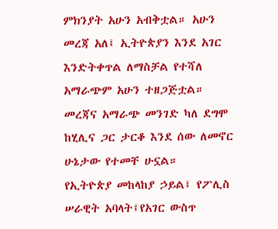ምክንያት አሁን አብቅቷል። አሁን መረጃ አለ፤ ኢትዮጵያን እንደ አገር እንድትቀጥል ለማስቻል የተሻለ አማራጭም አሁን ተዘጋጅቷል። መረጃና አማራጭ መንገድ ካለ ደግሞ ከሂሊና ጋር ታርቆ እንደ ሰው ለመኖር ሁኔታው የተመቸ ሁኗል።
የኢትዮጵያ መከላከያ ኃይል፤ የፖሊስ ሠራዊት አባላት፤የአገር ውስጥ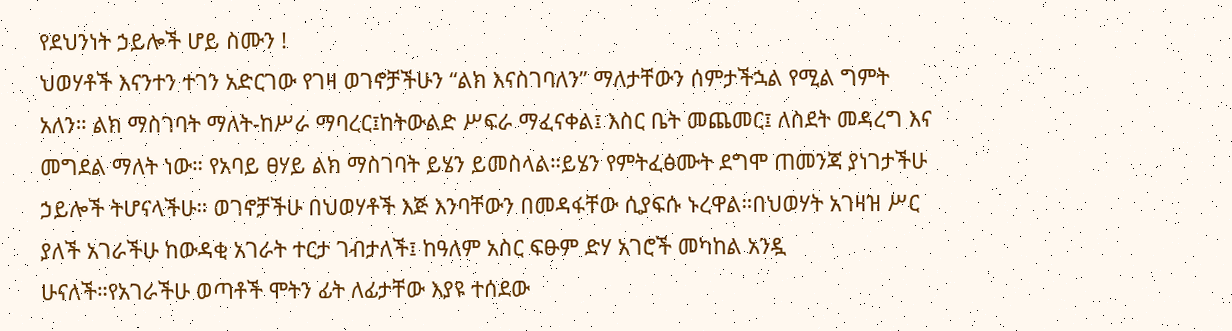የደህንነት ኃይሎች ሆይ ስሙን !
ህወሃቶች እናንተን ተገን አድርገው የገዛ ወገኖቻችሁን “ልክ እናስገባለን” ማለታቸውን ሰምታችኋል የሚል ግምት አለን። ልክ ማስገባት ማለት-ከሥራ ማባረር፤ከትውልድ ሥፍራ ማፈናቀል፤ እስር ቤት መጨመር፤ ለስደት መዳረግ እና መግደል ማለት ነው። የአባይ ፀሃይ ልክ ማስገባት ይሄን ይመስላል።ይሄን የምትፈፅሙት ደግሞ ጠመንጃ ያነገታችሁ ኃይሎች ትሆናላችሁ። ወገኖቻችሁ በህወሃቶች እጅ እንባቸውን በመዳፋቸው ሲያፍሱ ኑረዋል።በህወሃት አገዛዝ ሥር ያለች አገራችሁ ከውዳቂ አገራት ተርታ ገብታለች፤ ከዓለም አስር ፍፁም ድሃ አገሮች መካከል አንዷ ሁናለች።የአገራችሁ ወጣቶች ሞትን ፊት ለፊታቸው እያዩ ተሰደው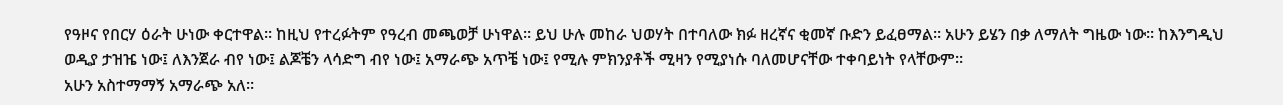የዓዞና የበርሃ ዕራት ሁነው ቀርተዋል። ከዚህ የተረፉትም የዓረብ መጫወቻ ሁነዋል። ይህ ሁሉ መከራ ህወሃት በተባለው ክፉ ዘረኛና ቂመኛ ቡድን ይፈፀማል። አሁን ይሄን በቃ ለማለት ግዜው ነው። ከእንግዲህ ወዲያ ታዝዤ ነው፤ ለእንጀራ ብየ ነው፤ ልጆቼን ላሳድግ ብየ ነው፤ አማራጭ አጥቼ ነው፤ የሚሉ ምክንያቶች ሚዛን የሚያነሱ ባለመሆናቸው ተቀባይነት የላቸውም።
አሁን አስተማማኝ አማራጭ አለ።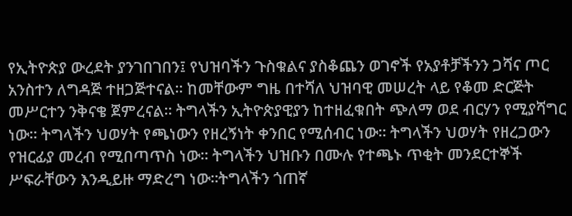የኢትዮጵያ ውረደት ያንገበገበን፤ የህዝባችን ጉስቁልና ያስቆጨን ወገኖች የአያቶቻችንን ጋሻና ጦር አንስተን ለግዳጅ ተዘጋጅተናል። ከመቸውም ግዜ በተሻለ ህዝባዊ መሠረት ላይ የቆመ ድርጅት መሥርተን ንቅናቄ ጀምረናል። ትግላችን ኢትዮጵያዊያን ከተዘፈቁበት ጭለማ ወደ ብርሃን የሚያሻግር ነው። ትግላችን ህወሃት የጫነውን የዘረኝነት ቀንበር የሚሰብር ነው። ትግላችን ህወሃት የዘረጋውን የዝርፊያ መረብ የሚበጣጥስ ነው። ትግላችን ህዝቡን በሙሉ የተጫኑ ጥቂት መንደርተኞች ሥፍራቸውን እንዲይዙ ማድረግ ነው።ትግላችን ጎጠኛ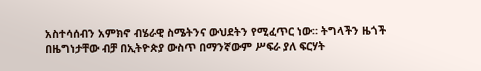አስተሳሰብን አምክኖ ብሄራዊ ስሜትንና ውህደትን የሚፈጥር ነው። ትግላችን ዜጎች በዜግነታቸው ብቻ በኢትዮጵያ ውስጥ በማንኛውም ሥፍራ ያለ ፍርሃት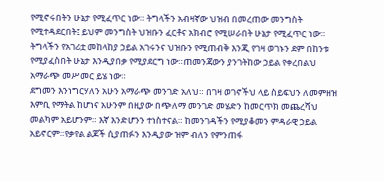የሚኖሩበትን ሁኔታ የሚፈጥር ነው። ትግላችን አብዛኛው ህዝብ በመረጠው መንግስት የሚተዳደርበት፤ ይህም መንግስት ህዝቡን ፈርቶና አክብሮ የሚሠራበት ሁኔታ የሚፈጥር ነው። ትግላችን የአገሪቷ መከላከያ ኃይል አገሩንና ህዝቡን የሚጠብቅ እንጂ የገዛ ወገኑን ደም በከንቱ የሚያፈስበት ሁኔታ እንዲያበቃ የሚያደርግ ነው።ጠመንጃውን ያንገትከው ኃይል የቀረበልህ አማራጭ መሥመር ይሄ ነው።
ደግመን እንነግርሃለን አሁን አማራጭ መንገድ አለህ። በገዛ ወገኖችህ ላይ ስይፍህን ለመምዘዝ እምቢ የማትል ከሆነና አሁንም በዚያው በጭለማ መንገድ መሄድን ከመርጥክ መጨረሻህ መልካም አይሆንም። እኛ እንድሆንን ተነስተናል። ከመንገዳችን የሚያቆመን ምዳራዊ ኃይል አይኖርም።የቃየል ልጆች ሲያጠፉን እንዲያው ዝም ብለን የምንጠፋ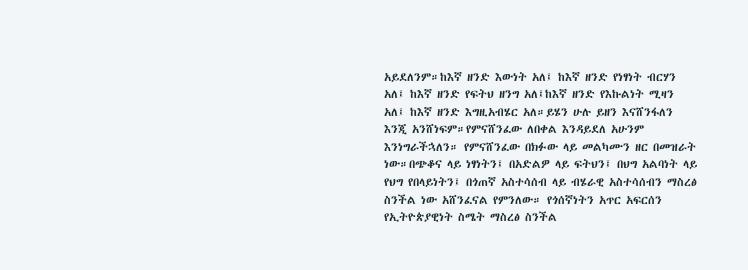አይደለንም።ከእኛ ዘንድ እውነት አለ፤ ከእኛ ዘንድ የነፃነት ብርሃን አለ፤ ከእኛ ዘንድ የፍትህ ዘንግ አለ፤ከእኛ ዘንድ የእኩልነት ሚዛን አለ፤ ከእኛ ዘንድ እግዚአብሄር አለ።ይሄን ሁሉ ይዘን እናሸንፋለን እንጂ አንሸነፍም።የምናሸንፈው ለበቀል እንዳይደለ አሁንም እንነግራችኋለን። የምናሸንፈው በክፉው ላይ መልካሙን ዘር በመዝራት ነው።በጭቆና ላይ ነፃነትን፤ በአድልዎ ላይ ፍትህን፤ በህግ አልባነት ላይ የህግ የበላይነትን፤ በጎጠኛ አስተሳሰብ ላይ ብሄራዊ አስተሳሰብን ማስረፅ ስንችል ነው አሸንፈናል የምንለው። የጎሰኛነትን አጥር አፍርሰን የኢትዮጵያዊነት ስሜት ማስረፅ ስንችል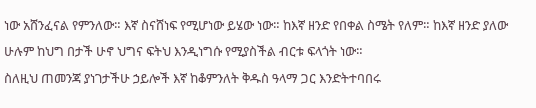ነው አሸንፈናል የምንለው። እኛ ስናሸነፍ የሚሆነው ይሄው ነው። ከእኛ ዘንድ የበቀል ስሜት የለም። ከእኛ ዘንድ ያለው ሁሉም ከህግ በታች ሁኖ ህግና ፍትህ እንዲነግሱ የሚያስችል ብርቱ ፍላጎት ነው።
ስለዚህ ጠመንጃ ያነገታችሁ ኃይሎች እኛ ከቆምንለት ቅዱስ ዓላማ ጋር እንድትተባበሩ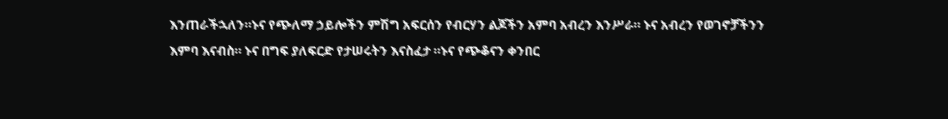እንጠራችኋለን።ኑና የጭለማ ኃይሎችን ምሽግ አፍርሰን የብርሃን ልጆችን አምባ አብረን እንሥራ። ኑና አብረን የወገኖቻችንን እምባ እናብስ። ኑና በግፍ ያለፍርድ የታሠሩትን እናስፈታ ።ኑና የጭቆናን ቀንበር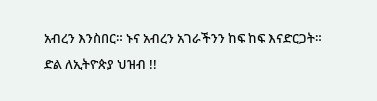አብረን እንስበር። ኑና አብረን አገራችንን ከፍ ከፍ እናድርጋት።
ድል ለኢትዮጵያ ህዝብ !!